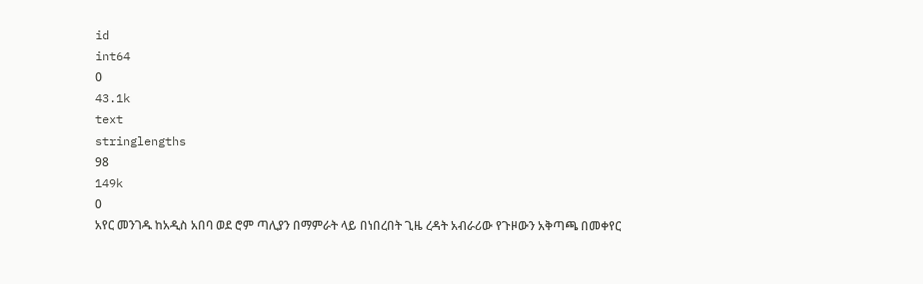id
int64
0
43.1k
text
stringlengths
98
149k
0
አየር መንገዱ ከአዲስ አበባ ወደ ሮም ጣሊያን በማምራት ላይ በነበረበት ጊዜ ረዳት አብራሪው የጉዞውን አቅጣጫ በመቀየር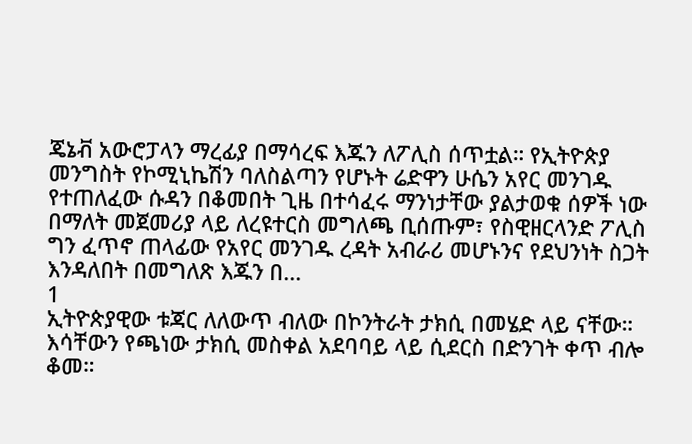ጄኔቭ አውሮፓላን ማረፊያ በማሳረፍ እጁን ለፖሊስ ሰጥቷል። የኢትዮጵያ መንግስት የኮሚኒኬሽን ባለስልጣን የሆኑት ሬድዋን ሁሴን አየር መንገዱ የተጠለፈው ሱዳን በቆመበት ጊዜ በተሳፈሩ ማንነታቸው ያልታወቁ ሰዎች ነው በማለት መጀመሪያ ላይ ለረዩተርስ መግለጫ ቢሰጡም፣ የስዊዘርላንድ ፖሊስ ግን ፈጥኖ ጠላፊው የአየር መንገዱ ረዳት አብራሪ መሆኑንና የደህንነት ስጋት እንዳለበት በመግለጽ እጁን በ...
1
ኢትዮጵያዊው ቱጃር ለለውጥ ብለው በኮንትራት ታክሲ በመሄድ ላይ ናቸው። እሳቸውን የጫነው ታክሲ መስቀል አደባባይ ላይ ሲደርስ በድንገት ቀጥ ብሎ ቆመ።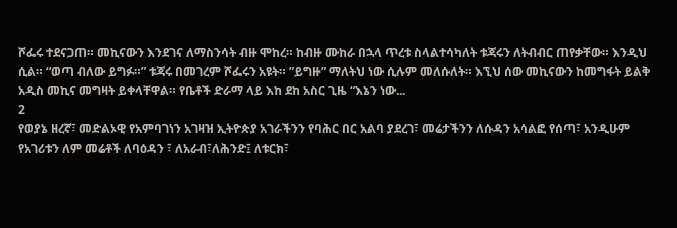ሾፌሩ ተደናጋጠ። መኪናውን እንደገና ለማስንሳት ብዙ ሞከረ። ከብዙ ሙከራ በኋላ ጥረቱ ስላልተሳካለት ቱጃሩን ለትብብር ጠየቃቸው። እንዲህ ሲል። “ወጣ ብለው ይግፉ።” ቱጃሩ በመገረም ሾፌሩን አዩት። ”ይግዙ” ማለትህ ነው ሲሉም መለሱለት። እኚህ ሰው መኪናውን ከመግፋት ይልቅ አዲስ መኪና መግዛት ይቀላቸዋል። የቤቶች ድራማ ላይ እከ ደከ አስር ጊዜ “እኔን ነው...
2
የወያኔ ዘረኛ፣ መድልኦዊ የአምባገነን አገዛዝ ኢትዮጵያ አገራችንን የባሕር በር አልባ ያደረገ፣ መሬታችንን ለሱዳን አሳልፎ የሰጣ፣ አንዲሁም የአገሪቱን ለም መሬቶች ለባዕዳን ፣ ለአራብ፣ለሕንድ፤ ለቱርክ፣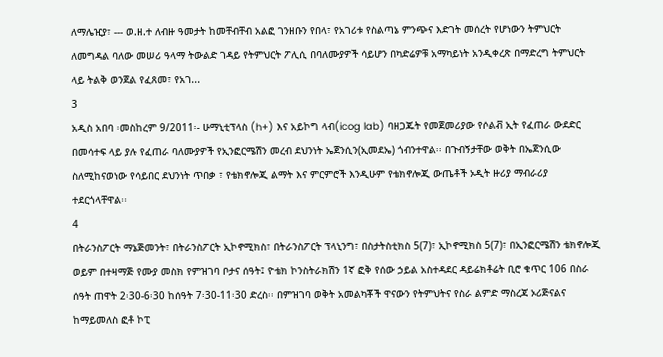ለማሌዢያ፣ --- ወ.ዘ.ተ ለብዙ ዓመታት ከመቸብቸብ አልፎ ገንዘቡን የበላ፣ የአገሪቱ የስልጣኔ ምንጭና እድገት መሰረት የሆነውን ትምህርት ለመግዳል ባለው መሠሪ ዓላማ ትውልድ ገዳይ የትምህርት ፖሊሲ በባለሙያዎች ሳይሆን በካድሬዎቹ አማካይነት አንዲቀረጽ በማድረግ ትምህርት ላይ ትልቅ ወንጀል የፈጸመ፣ የአገ...
3
አዲስ አበባ ፡መስከረም 9/2011፡- ሁማኒቲፕላስ (h+) እና አይኮግ ላብ(icog lab) ባዘጋጁት የመጀመሪያው የሶልቭ ኢት የፈጠራ ውደድር በመሳተፍ ላይ ያሉ የፈጠራ ባለሙያዎች የኢንፎርሜሽን መረብ ደህንነት ኤጀንሲን(ኢመደኤ) ጎብንተዋል፡፡ በጉብኝታቸው ወቅት በኤጀንሲው ስለሚከናወነው የሳይበር ደህንነት ጥበቃ ፣ የቴክኖሎጂ ልማት እና ምርምሮች እንዲሁም የቴክኖሎጂ ውጤቶች ኦዲት ዙሪያ ማብራሪያ ተደርጎላቸዋል፡፡
4
በትራንስፖርት ማኔጅመንት፣ በትራንስፖርት ኢኮኖሚክስ፣ በትራንስፖርት ፕላኒንግ፣ በስታትስቲክስ 5(7)፣ ኢኮኖሚክስ 5(7)፣ በኢንፎርሜሽን ቴክኖሎጂ ወይም በተዛማጅ የሙያ መስክ የምዝገባ ቦታና ሰዓት፤ ዮቴክ ኮንስትራክሽን 1ኛ ፎቅ የሰው ኃይል አስተዳደር ዳይሬክቶሬት ቢሮ ቁጥር 106 በስራ ሰዓት ጠዋት 2፡30-6፡30 ከሰዓት 7፡30-11፡30 ድረስ፡፡ በምዝገባ ወቅት አመልካቾች ዋናውን የትምህትና የስራ ልምድ ማስረጃ ኦሪጅናልና ከማይመለስ ፎቶ ኮፒ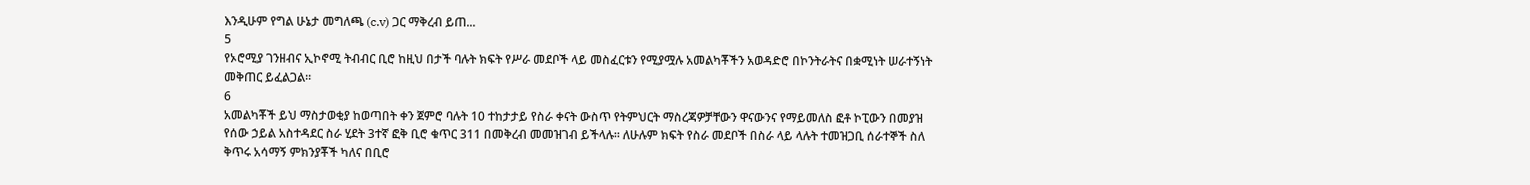እንዲሁም የግል ሁኔታ መግለጫ (c.v) ጋር ማቅረብ ይጠ...
5
የኦሮሚያ ገንዘብና ኢኮኖሚ ትብብር ቢሮ ከዚህ በታች ባሉት ክፍት የሥራ መደቦች ላይ መስፈርቱን የሚያሟሉ አመልካቾችን አወዳድሮ በኮንትራትና በቋሚነት ሠራተኝነት መቅጠር ይፈልጋል፡፡
6
አመልካቾች ይህ ማስታወቂያ ከወጣበት ቀን ጀምሮ ባሉት 10 ተከታታይ የስራ ቀናት ውስጥ የትምህርት ማስረጃዎቻቸውን ዋናውንና የማይመለስ ፎቶ ኮፒውን በመያዝ የሰው ኃይል አስተዳደር ስራ ሂደት 3ተኛ ፎቅ ቢሮ ቁጥር 311 በመቅረብ መመዝገብ ይችላሉ፡፡ ለሁሉም ክፍት የስራ መደቦች በስራ ላይ ላሉት ተመዝጋቢ ሰራተኞች ስለ ቅጥሩ አሳማኝ ምክንያቾች ካለና በቢሮ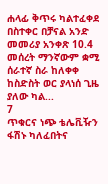ሐላፊ ቅጥሩ ካልተፈቀደ በስተቀር በቻናል አንድ መመሪያ አንቀጽ 10.4 መሰረት ማንኛውም ቋሚ ሰራተኛ ስራ ከለቀቀ ከስድስት ወር ያላነሰ ጊዜ ያለው ካል...
7
ጥቁርና ነጭ ቴሌቪዥን ፋሽኑ ካለፈበትና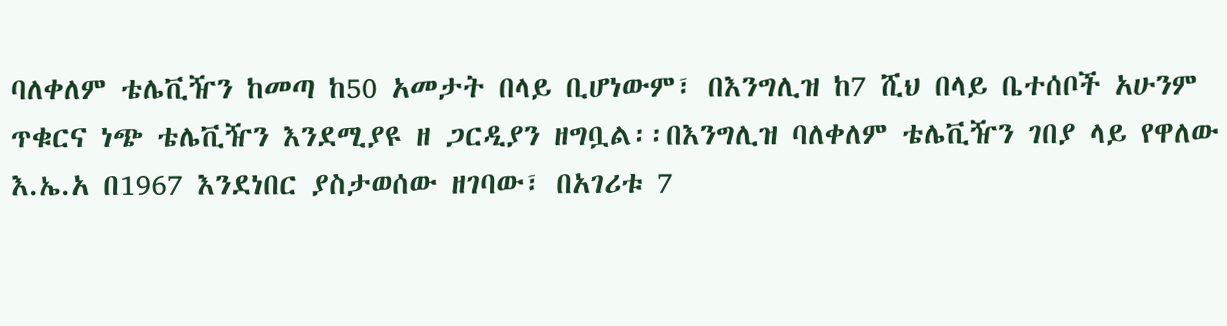ባለቀለም ቴሌቪዥን ከመጣ ከ50 አመታት በላይ ቢሆነውም፣ በእንግሊዝ ከ7 ሺህ በላይ ቤተሰቦች አሁንም ጥቁርና ነጭ ቴሌቪዥን እንደሚያዩ ዘ ጋርዲያን ዘግቧል፡፡በእንግሊዝ ባለቀለም ቴሌቪዥን ገበያ ላይ የዋለው እ.ኤ.አ በ1967 እንደነበር ያስታወሰው ዘገባው፣ በአገሪቱ 7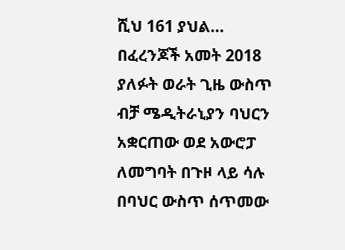ሺህ 161 ያህል… በፈረንጆች አመት 2018 ያለፉት ወራት ጊዜ ውስጥ ብቻ ሜዲትራኒያን ባህርን አቋርጠው ወደ አውሮፓ ለመግባት በጉዞ ላይ ሳሉ በባህር ውስጥ ሰጥመው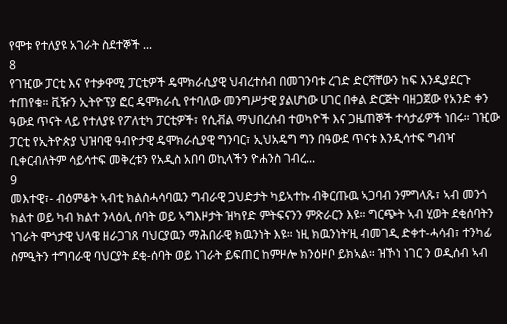የሞቱ የተለያዩ አገራት ስደተኞች ...
8
የገዢው ፓርቲ እና የተቃዋሚ ፓርቲዎች ዴሞክራሲያዊ ህብረተሰብ በመገንባቱ ረገድ ድርሻቸውን ከፍ እንዲያደርጉ ተጠየቁ። ቪዥን ኢትዮፕያ ፎር ዴሞክራሲ የተባለው መንግሥታዊ ያልሆነው ሀገር በቀል ድርጅት ባዘጋጀው የአንድ ቀን ዓውደ ጥናት ላይ የተለያዩ የፖለቲካ ፓርቲዎች፣ የሲቭል ማህበረሰብ ተወካዮች እና ጋዜጠኞች ተሳታፊዎች ነበሩ። ገዢው ፓርቲ የኢትዮጵያ ህዝባዊ ዓብዮታዊ ዴሞክራሲያዊ ግንባር፣ ኢህአዴግ ግን በዓውደ ጥናቱ እንዲሳተፍ ግብዣ ቢቀርብለትም ሳይሳተፍ መቅረቱን የአዲስ አበባ ወኪላችን ዮሐንስ ገብረ...
9
መእተዊ፣- ብዕምቆት ኣብቲ ክልስሓሳባዉን ግብራዊ ጋህድታት ካይኣተኩ ብቅርጡዉ ኣጋባብ ንምግላጹ፣ ኣብ መንጎ ክልተ ወይ ካብ ክልተ ንላዕሊ ሰባት ወይ ኣግእዞታት ዝካየድ ምትፍናንን ምጽራርን እዩ። ግርጭት ኣብ ሂወት ደቂሰባትን ነገራት ሞጎታዊ ህላዌ ዘራጋገጸ ባህርያዉን ማሕበራዊ ክዉንነት እዩ። ነዚ ክዉንነት’ዚ ብመገዲ ድቀተ-ሓሳብ፣ ተንካፊ ስምዒትን ተግባራዊ ባህርያት ደቂ-ሰባት ወይ ነገራት ይፍጠር ከምዞሎ ክንዕዞቦ ይክኣል። ዝኾነ ነገር ን ወዲሰብ ኣብ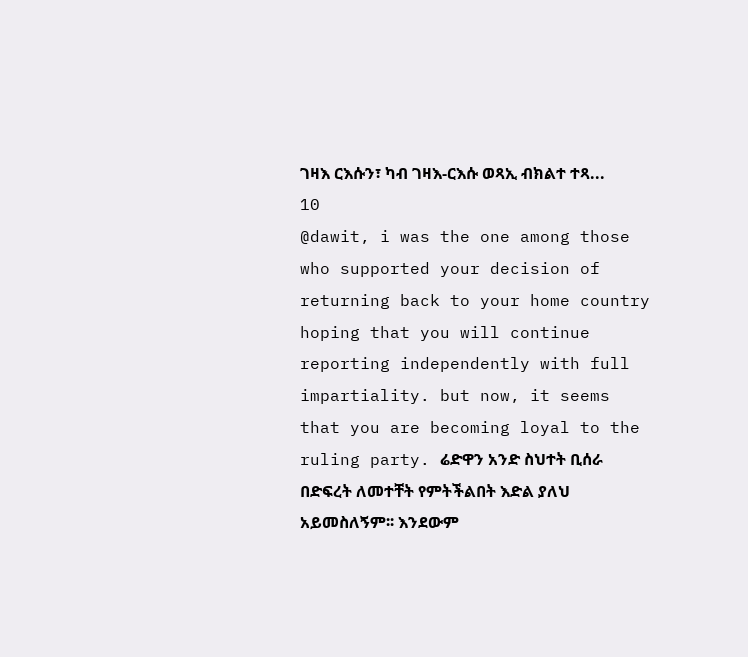ገዛእ ርእሱን፣ ካብ ገዛእ-ርእሱ ወጻኢ ብክልተ ተጻ...
10
@dawit, i was the one among those who supported your decision of returning back to your home country hoping that you will continue reporting independently with full impartiality. but now, it seems that you are becoming loyal to the ruling party. ሬድዋን አንድ ስህተት ቢሰራ በድፍረት ለመተቸት የምትችልበት እድል ያለህ አይመስለኝም፡፡ እንደውም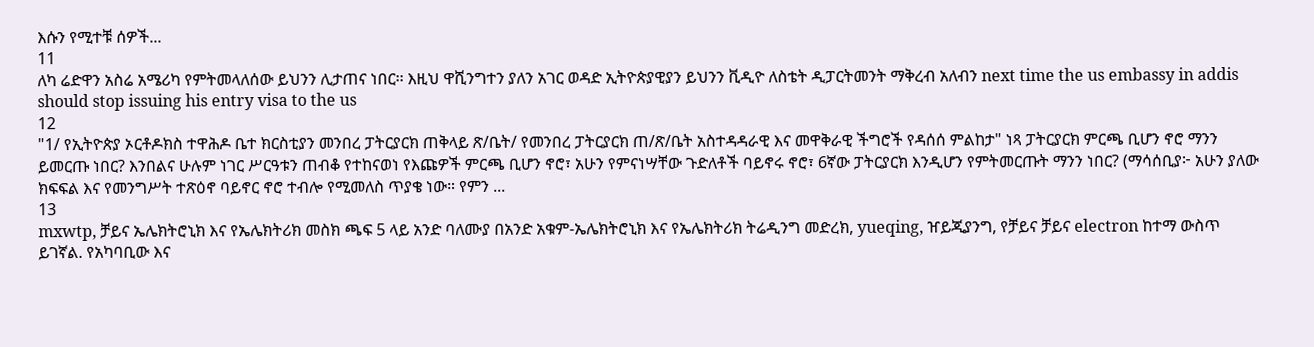እሱን የሚተቹ ሰዎች...
11
ለካ ሬድዋን አስሬ አሜሪካ የምትመላለሰው ይህንን ሊታጠና ነበር፡፡ እዚህ ዋሺንግተን ያለን አገር ወዳድ ኢትዮጵያዊያን ይህንን ቪዲዮ ለስቴት ዲፓርትመንት ማቅረብ አለብን next time the us embassy in addis should stop issuing his entry visa to the us
12
"1/ የኢትዮጵያ ኦርቶዶክስ ተዋሕዶ ቤተ ክርስቲያን መንበረ ፓትርያርክ ጠቅላይ ጽ/ቤት/ የመንበረ ፓትርያርክ ጠ/ጽ/ቤት አስተዳዳራዊ እና መዋቅራዊ ችግሮች የዳሰሰ ምልከታ" ነጻ ፓትርያርክ ምርጫ ቢሆን ኖሮ ማንን ይመርጡ ነበር? እንበልና ሁሉም ነገር ሥርዓቱን ጠብቆ የተከናወነ የእጩዎች ምርጫ ቢሆን ኖሮ፣ አሁን የምናነሣቸው ጉድለቶች ባይኖሩ ኖሮ፣ 6ኛው ፓትርያርክ እንዲሆን የምትመርጡት ማንን ነበር? (ማሳሰቢያ፦ አሁን ያለው ክፍፍል እና የመንግሥት ተጽዕኖ ባይኖር ኖሮ ተብሎ የሚመለስ ጥያቄ ነው። የምን ...
13
mxwtp, ቻይና ኤሌክትሮኒክ እና የኤሌክትሪክ መስክ ጫፍ 5 ላይ አንድ ባለሙያ በአንድ አቁም-ኤሌክትሮኒክ እና የኤሌክትሪክ ትሬዲንግ መድረክ, yueqing, ዠይጂያንግ, የቻይና ቻይና electron ከተማ ውስጥ ይገኛል. የአካባቢው እና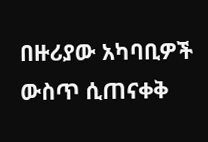በዙሪያው አካባቢዎች ውስጥ ሲጠናቀቅ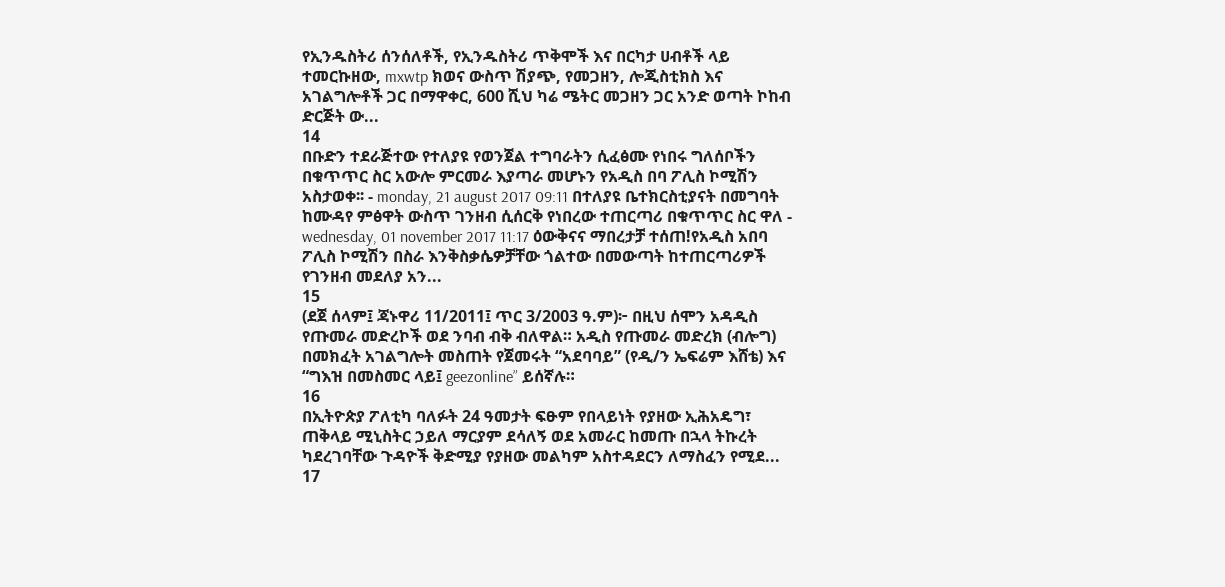የኢንዱስትሪ ሰንሰለቶች, የኢንዱስትሪ ጥቅሞች እና በርካታ ሀብቶች ላይ ተመርኩዘው, mxwtp ክወና ውስጥ ሽያጭ, የመጋዘን, ሎጂስቲክስ እና አገልግሎቶች ጋር በማዋቀር, 600 ሺህ ካሬ ሜትር መጋዘን ጋር አንድ ወጣት ኮከብ ድርጅት ው...
14
በቡድን ተደራጅተው የተለያዩ የወንጀል ተግባራትን ሲፈፅሙ የነበሩ ግለሰቦችን በቁጥጥር ስር አውሎ ምርመራ እያጣራ መሆኑን የአዲስ በባ ፖሊስ ኮሚሽን አስታወቀ፡፡ - monday, 21 august 2017 09:11 በተለያዩ ቤተክርስቲያናት በመግባት ከሙዳየ ምፅዋት ውስጥ ገንዘብ ሲሰርቅ የነበረው ተጠርጣሪ በቁጥጥር ስር ዋለ - wednesday, 01 november 2017 11:17 ዕውቅናና ማበረታቻ ተሰጠ!የአዲስ አበባ ፖሊስ ኮሚሽን በስራ እንቅስቃሴዎቻቸው ጎልተው በመውጣት ከተጠርጣሪዎች የገንዘብ መደለያ አን...
15
(ደጀ ሰላም፤ ጃኑዋሪ 11/2011፤ ጥር 3/2003 ዓ.ም)፦ በዚህ ሰሞን አዳዲስ የጡመራ መድረኮች ወደ ንባብ ብቅ ብለዋል። አዲስ የጡመራ መድረክ (ብሎግ) በመክፈት አገልግሎት መስጠት የጀመሩት “አደባባይ” (የዲ/ን ኤፍሬም እሸቴ) እና “ግእዝ በመስመር ላይ፤ geezonline” ይሰኛሉ።
16
በኢትዮጵያ ፖለቲካ ባለፉት 24 ዓመታት ፍፁም የበላይነት የያዘው ኢሕአዴግ፣ ጠቅላይ ሚኒስትር ኃይለ ማርያም ደሳለኝ ወደ አመራር ከመጡ በኋላ ትኩረት ካደረገባቸው ጉዳዮች ቅድሚያ የያዘው መልካም አስተዳደርን ለማስፈን የሚደ...
17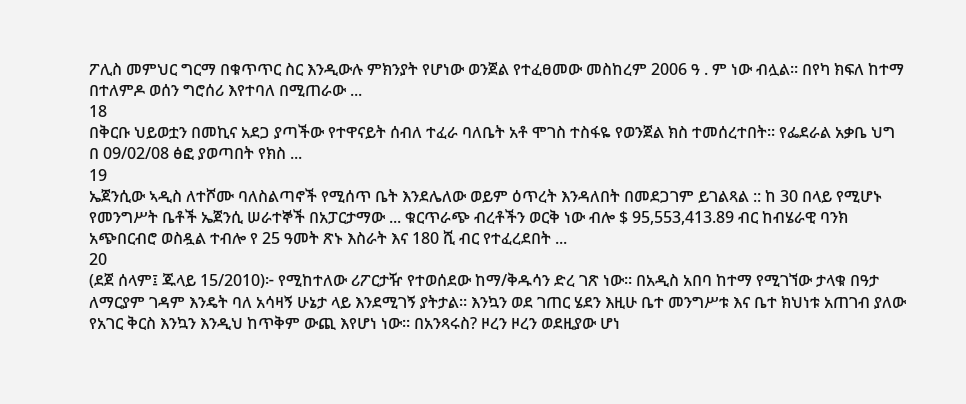ፖሊስ መምህር ግርማ በቁጥጥር ስር እንዲውሉ ምክንያት የሆነው ወንጀል የተፈፀመው መስከረም 2006 ዓ . ም ነው ብሏል። በየካ ክፍለ ከተማ በተለምዶ ወሰን ግሮሰሪ እየተባለ በሚጠራው ...
18
በቅርቡ ህይወቷን በመኪና አደጋ ያጣችው የተዋናይት ሰብለ ተፈራ ባለቤት አቶ ሞገስ ተስፋዬ የወንጀል ክስ ተመሰረተበት፡፡ የፌደራል አቃቤ ህግ በ 09/02/08 ፅፎ ያወጣበት የክስ ...
19
ኤጀንሲው ኣዲስ ለተሾሙ ባለስልጣኖች የሚሰጥ ቤት እንደሌለው ወይም ዕጥረት እንዳለበት በመደጋገም ይገልጻል :: ከ 30 በላይ የሚሆኑ የመንግሥት ቤቶች ኤጀንሲ ሠራተኞች በአፓርታማው ... ቁርጥራጭ ብረቶችን ወርቅ ነው ብሎ $ 95,553,413.89 ብር ከብሄራዊ ባንክ አጭበርብሮ ወስዷል ተብሎ የ 25 ዓመት ጽኑ እስራት እና 180 ሺ ብር የተፈረደበት ...
20
(ደጀ ሰላም፤ ጁላይ 15/2010)፦ የሚከተለው ሪፖርታዥ የተወሰደው ከማ/ቅዱሳን ድረ ገጽ ነው። በአዲስ አበባ ከተማ የሚገኘው ታላቁ በዓታ ለማርያም ገዳም እንዴት ባለ አሳዛኝ ሁኔታ ላይ እንደሚገኝ ያትታል። እንኳን ወደ ገጠር ሄደን እዚሁ ቤተ መንግሥቱ እና ቤተ ክህነቱ አጠገብ ያለው የአገር ቅርስ እንኳን እንዲህ ከጥቅም ውጪ እየሆነ ነው። በአንጻሩስ? ዞረን ዞረን ወደዚያው ሆነ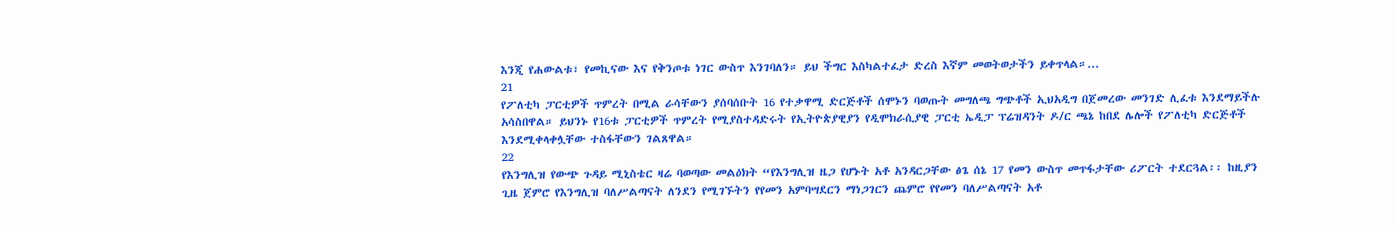እንጂ የሐውልቱ፣ የመኪናው እና የቅንጦቱ ነገር ውስጥ እንገባለን። ይህ ችግር እስካልተፈታ ድረስ እኛም መወትወታችን ይቀጥላል።...
21
የፖለቲካ ፓርቲዎች ጥምረት በሚል ራሳቸውን ያሰባሰቡት 16 የተቃዋሚ ድርጅቶች ሰሞኑን ባወጡት መግለጫ ግጭቶች ኢህአዲግ በጀመረው መንገድ ሊፈቱ እንደማይችሉ አሳስበዋል። ይህንኑ የ16ቱ ፓርቲዎች ጥምረት የሚያስተዳድሩት የኢትዮጵያዊያን የዲሞክራሲያዊ ፓርቲ ኤዲፓ ፕሬዝዳንት ዶ/ር ጫኔ ከበደ ሌሎች የፖለቲካ ድርጅቶች እንደሚቀላቀሏቸው ተስፋቸውን ገልጸዋል።
22
የእንግሊዝ የውጭ ጉዳይ ሚኒስቴር ዛሬ ባወጣው መልዕክት “የእንግሊዝ ዜጋ የሆኑት አቶ አንዳርጋቸው ፅጌ ሰኔ 17 የመን ውስጥ መጥፋታቸው ሪፖርት ተደርጓል፡፡ ከዚያን ጊዜ ጀምሮ የእንግሊዝ ባለሥልጣናት ለንደን የሚገኙትን የየመን አምባሣደርን ማነጋገርን ጨምሮ የየመን ባለሥልጣናት አቶ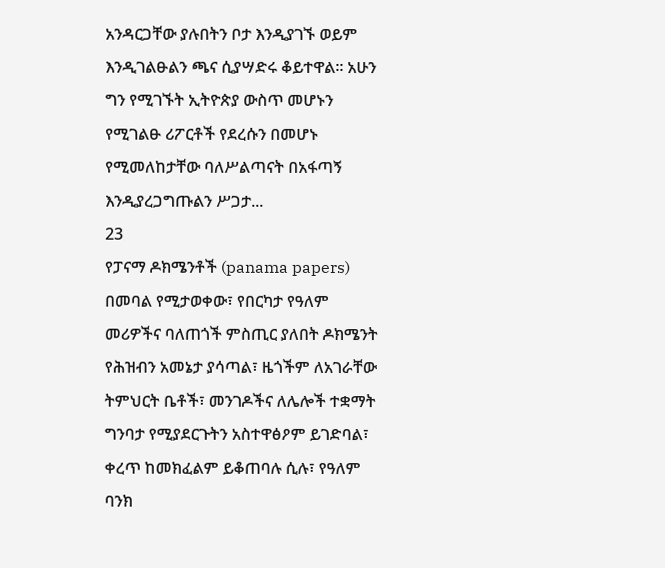አንዳርጋቸው ያሉበትን ቦታ እንዲያገኙ ወይም እንዲገልፁልን ጫና ሲያሣድሩ ቆይተዋል፡፡ አሁን ግን የሚገኙት ኢትዮጵያ ውስጥ መሆኑን የሚገልፁ ሪፖርቶች የደረሱን በመሆኑ የሚመለከታቸው ባለሥልጣናት በአፋጣኝ እንዲያረጋግጡልን ሥጋታ...
23
የፓናማ ዶክሜንቶች (panama papers) በመባል የሚታወቀው፣ የበርካታ የዓለም መሪዎችና ባለጠጎች ምስጢር ያለበት ዶክሜንት የሕዝብን አመኔታ ያሳጣል፣ ዜጎችም ለአገራቸው ትምህርት ቤቶች፣ መንገዶችና ለሌሎች ተቋማት ግንባታ የሚያደርጉትን አስተዋፅዖም ይገድባል፣ ቀረጥ ከመክፈልም ይቆጠባሉ ሲሉ፣ የዓለም ባንክ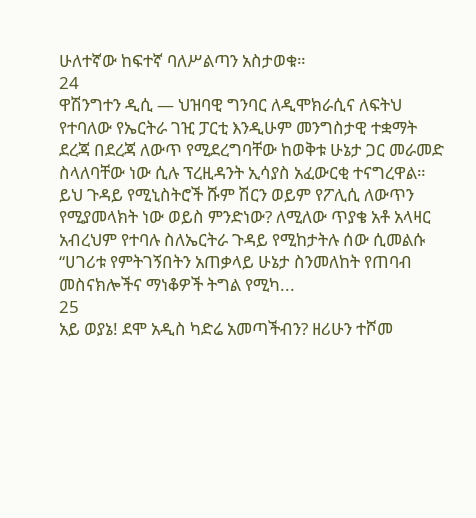ሁለተኛው ከፍተኛ ባለሥልጣን አስታወቁ።
24
ዋሽንግተን ዲሲ — ህዝባዊ ግንባር ለዲሞክራሲና ለፍትህ የተባለው የኤርትራ ገዢ ፓርቲ እንዲሁም መንግስታዊ ተቋማት ደረጃ በደረጃ ለውጥ የሚደረግባቸው ከወቅቱ ሁኔታ ጋር መራመድ ስላለባቸው ነው ሲሉ ፕረዚዳንት ኢሳያስ አፈውርቂ ተናግረዋል። ይህ ጉዳይ የሚኒስትሮች ሹም ሽርን ወይም የፖሊሲ ለውጥን የሚያመላክት ነው ወይስ ምንድነው? ለሚለው ጥያቄ አቶ አላዛር አብረህም የተባሉ ስለኤርትራ ጉዳይ የሚከታትሉ ሰው ሲመልሱ “ሀገሪቱ የምትገኝበትን አጠቃላይ ሁኔታ ስንመለከት የጠባብ መስናክሎችና ማነቆዎች ትግል የሚካ...
25
አይ ወያኔ! ደሞ አዲስ ካድሬ አመጣችብን? ዘሪሁን ተሾመ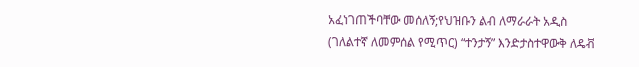አፈነገጠችባቸው መሰለኝ;የህዝቡን ልብ ለማራራት አዲስ (ገለልተኛ ለመምሰል የሚጥር) “ተንታኝ” እንድታስተዋውቅ ለዴቭ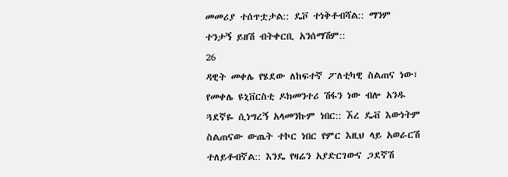መመሪያ ተሰጥቷታል:: ዴቮ ተነቅቶብሻል:: ማንም ተንታኝ ይዘሽ ብትቀርቢ አንሰማሽም::
26
ዳዊት መቀሌ የሄደው ለከፍተኛ ፖለቲካዊ ስልጠና ነው፣ የመቀሌ ዩኒቨርስቲ ዶክመንተሪ ሽፋን ነው ብሎ አንዱ ጓደኛዬ ሲነግረኝ አላመንኩም ነበር:: ኧረ ዴቭ እውነትም ስልጠናው ውጤት ተኮር ነበር የምር እዚህ ላይ አወራርሽ ተለይቶብኛል:: እንዴ የዛሬን አያድርገውና ጋደኛሽ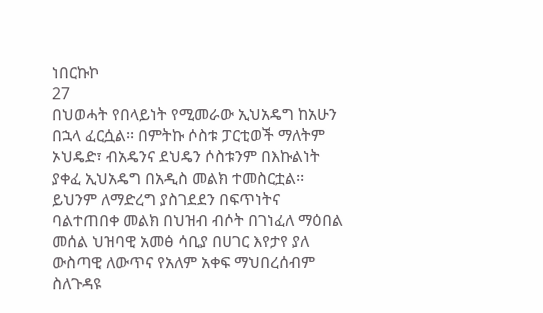ነበርኩኮ
27
በህወሓት የበላይነት የሚመራው ኢህአዴግ ከአሁን በኋላ ፈርሷል፡፡ በምትኩ ሶስቱ ፓርቲወች ማለትም ኦህዴድ፣ ብአዴንና ደህዴን ሶስቱንም በእኩልነት ያቀፈ ኢህአዴግ በአዲስ መልክ ተመስርቷል፡፡ ይህንም ለማድረግ ያስገደደን በፍጥነትና ባልተጠበቀ መልክ በህዝብ ብሶት በገነፈለ ማዕበል መሰል ህዝባዊ አመፅ ሳቢያ በሀገር እየታየ ያለ ውስጣዊ ለውጥና የአለም አቀፍ ማህበረሰብም ስለጉዳዩ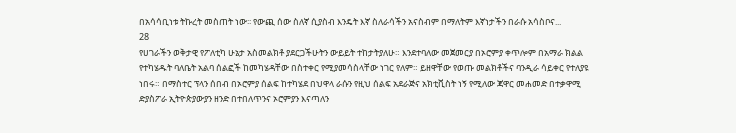በአሳሳቢነቱ ትኩረት መስጠት ነው፡፡ የውጪ ሰው ስለኛ ሲያስብ እንዴት እኛ ስለራሳችን አናስብም በማለትም እኛነታችን በራሱ አሳስቦና...
28
የሀገራችን ወቅታዊ የፖለቲካ ሁኔታ አስመልክቶ ያደርጋችሁትን ውይይት ተከታትያለሁ። እንደተባለው መጀመርያ በኦሮምያ ቀጥሎም በአማራ ክልል የተካሄዱት ባለቤት አልባ ሰልፎች ከመካሄዳቸው በስተቀር የሚያመሳስላቸው ነገር የለም። ይዘዋቸው የወጡ መልክቶችና ባንዲራ ሳይቀር የተለያዩ ነበሩ። በማስተር ፕላን ሰበብ በኦሮምያ ሰልፍ ከተካሄደ በህዋላ ራሱን የዚህ ሰልፍ አደራጅና አክቲቪስት ነኝ የሚለው ጃዋር መሐመድ በተቃዋሚ ድያስፖራ ኢትዮጵያውያን ዘንድ በተበለጥንና ኦሮምያን እናጣለን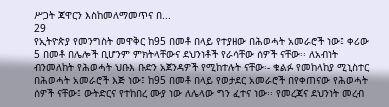ሥጋት ጃዋርን እስከመለማመጥና በ...
29
የኢትዮጵያ የመንግስት መዋቅር ከ95 በመቶ በላይ የተያዘው በሕወሓት አመራሮች ነው፤ ቀሪው 5 በመቶ በሌሎች ቢሆንም ምክትላቸውና ደህንነቶች የራሳቸው ሰዎች ናቸው፡፡ ለአብነት ብንመለከት የሕወሓት ህቡእ ቡድን አጀንዳዎች የሚከተሉት ናቸው፡- ቁልፉ የመከላከያ ሚኒስተር በሕወሓት አመራሮች እጅ ነው፤ ከ95 በመቶ በላይ የወታደር አመራሮች በየቀጠናው የሕወሓት ሰዎች ናቸው፤ ውትድርና የተከበረ ሙያ ነው ለሌላው ግን ፈተና ነው፡፡ የመረጃና ደህንነት መረብ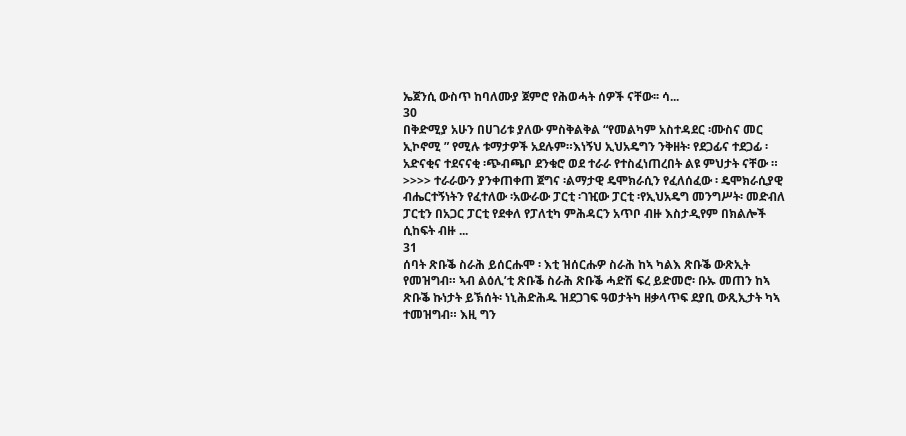ኤጀንሲ ውስጥ ከባለሙያ ጀምሮ የሕወሓት ሰዎች ናቸው፡፡ ሳ...
30
በቅድሚያ አሁን በሀገሪቱ ያለው ምስቅልቅል “የመልካም አስተዳደር ፡ሙስና መር ኢኮኖሚ ” የሚሉ ቱማታዎች አደሉም።እነኝህ ኢህአዴግን ንቅዘት፡ የደጋፊና ተደጋፊ ፡አድናቂና ተደናናቂ ፡ጭብጫቦ ደንቁሮ ወደ ተራራ የተስፈነጠረበት ልዩ ምህታት ናቸው ። >>>> ተራራውን ያንቀጠቀጠ ጀግና ፡ልማታዊ ዴሞክራሲን የፈለሰፈው ፡ ዴሞክራሲያዊ ብሔርተኝነትን የፈተለው ፡አውራው ፓርቲ ፡ገዢው ፓርቲ ፡የኢህአዴግ መንግሥት፡ መድብለ ፓርቲን በአጋር ፓርቲ የደቀለ የፓለቲካ ምሕዳርን አጥቦ ብዙ እስታዲየም በክልሎች ሲከፍት ብዙ ...
31
ሰባት ጽቡቕ ስራሕ ይሰርሑሞ ፡ እቲ ዝሰርሑዎ ስራሕ ከኣ ካልእ ጽቡቕ ውጽኢት የመዝግብ። ኣብ ልዕሊ’ቲ ጽቡቕ ስራሕ ጽቡቕ ሓድሽ ፍረ ይድመሮ፡ ቡኡ መጠን ከኣ ጽቡቕ ኩነታት ይኽሰት፡ ነኒሕድሕዱ ዝደጋገፍ ዓወታትካ ዘቃላጥፍ ደያቢ ውጺኢታት ካኣ ተመዝግብ። እዚ ግን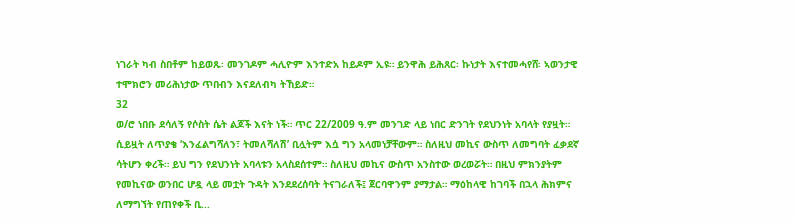ነገራት ካብ ስበቶም ከይወጹ፡ መንገዶም ሓሊዮም እንተድአ ከይዶም ኢዩ። ይንዋሕ ይሕጸር፡ ኩነታት እናተመሓየሸ፡ ኣወንታዊ ተሞክሮን መሪሕነታው ጥበብን እናደለብካ ትኸይድ።
32
ወ/ሮ ነበቡ ደሳለኝ የሶስት ሴት ልጆች እናት ነች። ጥር 22/2009 ዓ.ም መንገድ ላይ ነበር ድንገት የደህንነት አባላት የያዟት። ሲይዟት ለጥያቄ ‘እንፈልግሻለን፣ ትመለሻለሽ’ ቢሏትም እሷ ግን አላመነቻቸውም። ስለዚህ መኪና ውስጥ ለመግባት ፈቃደኛ ሳትሆን ቀረች። ይህ ግን የደህንነት አባላቱን አላስደሰተም። ስለዚህ መኪና ውስጥ አንስተው ወረወሯት። በዚህ ምክንያትም የመኪናው ወንበር ሆዷ ላይ መቷት ጉዳት እንደደረሰባት ትናገራለች፤ ጀርባዋንም ያማታል። ማዕከላዊ ከገባች በኋላ ሕክምና ለማግኘት የጠየቀች ቢ...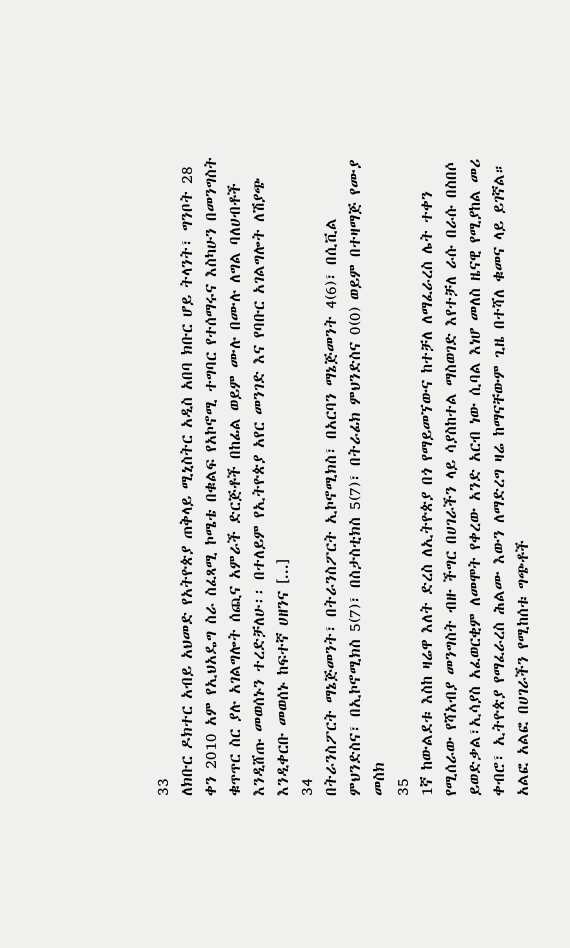33
ለክቡር ዶክተር አብይ አህመድ የአትዮጵያ ጠቅላይ ሚኒስትር አዲስ አበባ ክቡር ሆይ ትላንት፣ ግንቦት 28 ቀን 2010 አም የኢህአዴግ ስራ ስፈጻሚ ኮሜቴ በቁልፍ የአኮኖሚ ተግባር የተሰማሩና እስካሁን በመንግስት ቁጥጥር ስር ያሉ አገልግሎት ሰጪና አምራች ድርጅቶች በከፊል ወይም ሙሉ በሙሉ ለግል ባለሀብቶች እንዲሸጡ መወሰኑን ተረድቻለሁ፡፡ በተለይም የኢትዮጵያ አየር መንገድ እና የባቡር አገልግሎት ለሽያጭ እንዲቀርቡ መወሰኑ ከፍተኛ ሀዘንና [...]
34
በትራንስፖርት ማኔጅመንት፣ በትራንስፖርት ኢኮኖሚክስ፣ በአርባን ማኔጅመንት 4(6)፣ በሲቪል ምህንድስና፣ በኢኮኖሚክስ 5(7)፣ በስታስቲክስ 5(7)፣ በትራፊክ ምህንድስና 0(0) ወይም በተዛማጅ የሙያ መስክ
35
1ኛ ከውልደቱ እስከ ዛሬዋ እለት ድረስ ለኢትዮጵያ በጎ የማይመኘውና ከተቻለ ለማፈራረስ ሌት ተቀን የሚሰራው የሻአብያ መንግስት ብዙ ችግር በሀገራችን ላይ ሳያስከተል ማስወገድ እየተቻለ ራሱ በራሱ በስበሶ ይወድቃል፣ኢሳያስ አፈወርቂም ለመሞት የቀረው አንድ አርብ ነው ሲባል እነሆ መለስ ዜናዊ የሚያከል መሪ ቀብሮ፣ ኢትዮጵያ የማፈራረስ ሕልሙ እውን ለማድረግ ዛሬ ከማናቸውም ጊዜ በተሻለ ቁመና ላይ ይገኛል። አልፎ አልፎ በሀገራችን የሚከሰቱ ግጭቶች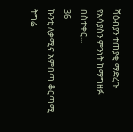ሻዕብያን ተጠያቂ ማድረጉ የአሳያስን ምንነት ከማግዘፉ በስተቀር...
36
ኩንቲ ለቃሚና አምበጣ ቆርጣሚ ትግሬ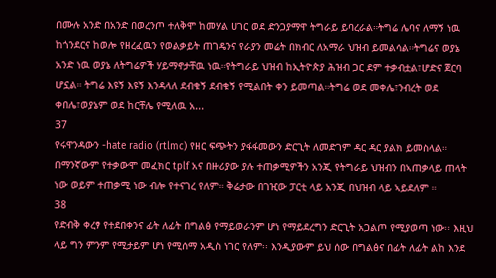በሙሉ አንድ በአንድ በወረንጦ ተለቅሞ ከመሃል ሀገር ወደ ድንጋያማዋ ትግራይ ይባረራል።ትግሬ ሌባና ለማኝ ነዉ ከጎንደርና ከወሎ የዘረፈዉን የወልቃይት ጠገዴንና የራያን መሬት በክብር ለአማራ ህዝብ ይመልሳል።ትግሬና ወያኔ አንድ ነዉ ወያኔ ለትግሬዎች ሃይማኖታቸዉ ነዉ።የትግራይ ህዝብ ከኢትዮጵያ ሕዝብ ጋር ደም ተቃብቷል፣ሆድና ጀርባ ሆኗል። ትግሬ እዩኝ እዩኝ እንዳላለ ደብቁኝ ደብቁኝ የሚልበት ቀን ይመጣል።ትግሬ ወደ መቀሌ፣ንብረት ወደ ቀበሌ፣ወያኔም ወደ ከርቸሌ የሚለዉ አ...
37
የሩዋንዳውን -hate radio (rtlmc) የዘር ፍጭትን ያፋፋመውን ድርጊት ለመድገም ዳር ዳር ያልክ ይመስላል። በማንኛውም የተቃውሞ መፈክር tplf አና በዙሪያው ያሉ ተጠቃሚዎችን አንጂ የትግራይ ህዝብን በኣጠቃላይ ጠላት ነው ወይም ተጠቃሚ ነው ብሎ የተናገረ የለም። ቅሬታው በገዢው ፓርቲ ላይ አንጂ በህዝብ ላይ ኣይደለም ።
38
የድብቅ ቀረፃ የተደበቀንና ፊት ለፊት በግልፅ የማይወራንም ሆነ የማይደረግን ድርጊት አጋልጦ የሚያወጣ ነው፡፡ እዚህ ላይ ግን ምንም የሚታይም ሆነ የሚሰማ አዲስ ነገር የለም፡፡ እንዲያውም ይህ ሰው በግልፅና በፊት ለፊት ልከ እንደ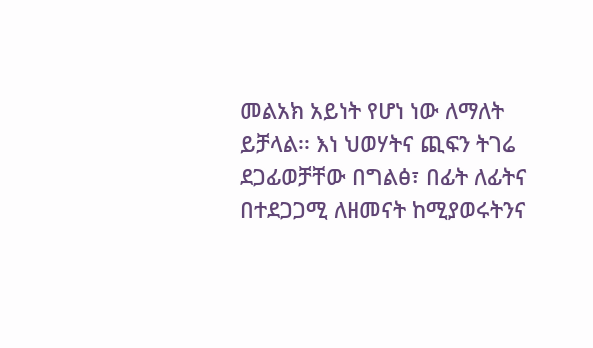መልአክ አይነት የሆነ ነው ለማለት ይቻላል፡፡ እነ ህወሃትና ጪፍን ትገሬ ደጋፊወቻቸው በግልፅ፣ በፊት ለፊትና በተደጋጋሚ ለዘመናት ከሚያወሩትንና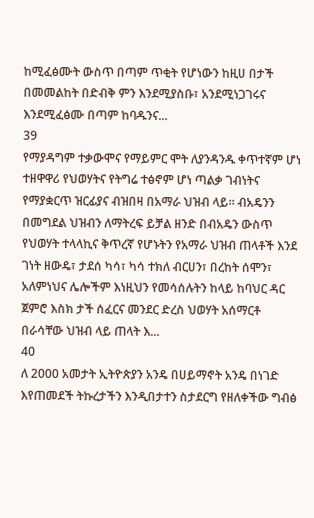ከሚፈፅሙት ውስጥ በጣም ጥቂት የሆነውን ከዚሀ በታች በመመልከት በድብቅ ምን እንደሚያስቡ፣ አንደሚነጋገሩና እንደሚፈፅሙ በጣም ከባዱንና...
39
የማያዳግም ተቃውሞና የማይምር ሞት ለያንዳንዱ ቀጥተኛም ሆነ ተዘዋዋሪ የህወሃትና የትግሬ ተፅኖም ሆነ ጣልቃ ገብነትና የማያቋርጥ ዝርፊያና ብዝበዛ በአማራ ህዝብ ላይ፡፡ ብአዴንን በመግደል ህዝብን ለማትረፍ ይቻል ዘንድ በብአዴን ውስጥ የህወሃት ተላላኪና ቅጥረኛ የሆኑትን የአማራ ህዝብ ጠላቶች እንደ ገነት ዘውዴ፣ ታደሰ ካሳ፣ ካሳ ተክለ ብርሀን፣ በረከት ሰሞን፣ አለምነህና ሌሎችም እነዚህን የመሳሰሉትን ከላይ ከባህር ዳር ጀምሮ እስክ ታች ሰፈርና መንደር ድረስ ህወሃት አሰማርቶ በራሳቸው ህዝብ ላይ ጠላት እ...
40
ለ 2000 አመታት ኢትዮጵያን አንዴ በሀይማኖት አንዴ በነገድ እየጠመደች ትኩረታችን እንዲበታተን ስታደርግ የዘለቀችው ግብፅ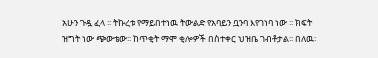አሁን ጉዷ ፈላ ፡፡ ትኩረቱ የማይበተነዉ ትውልድ የአባይን ቧንባ እየገነባ ነው ፡፡ ክፍት ዝግት ነው ጭውቴው፡፡ ከጥቂት ማሞ ቂሎዎች በስተቀር ህዝቤ ገብቶታል፡፡ በለዉ፡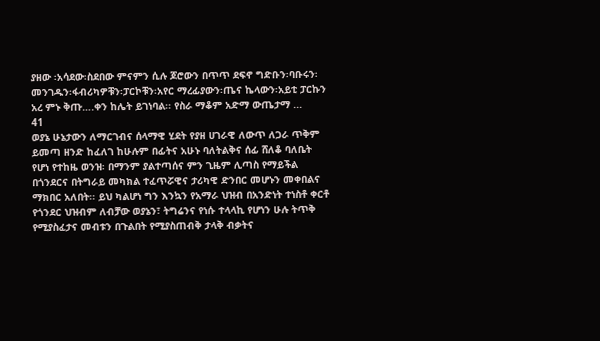ያዘው ፡አሳደው፡ስደበው ምናምን ሲሉ ጆሮውን በጥጥ ደፍኖ ግድቡን፡ባቡሩን፡መንገዱን፡ፋብሪካዎቹን፡ፓርኮቹን፡አየር ማረፊያውን፡ጤና ኬላውን፡አይቲ ፓርኩን አረ ምኑ ቅጡ….ቀን ከሌት ይገነባል፡፡ የስራ ማቆም አድማ ውጤታማ ...
41
ወያኔ ሁኔታውን ለማርገብና ሰላማዊ ሂደት የያዘ ሀገራዊ ለውጥ ለጋራ ጥቅም ይመጣ ዘንድ ከፈለገ ከሁሉም በፊትና አሁኑ ባለትልቅና ሰፊ ሸለቆ ባለቤት የሆነ የተከዜ ወንዝ፡ በማንም ያልተጣሰና ምን ጊዜም ሊጣስ የማይችል በጎንደርና በትግራይ መካክል ተፈጥሯዊና ታሪካዊ ድንበር መሆኑን መቀበልና ማክበር አለበት፡፡ ይህ ካልሆነ ግን እንኳን የአማራ ህዝብ በአንድነት ተነስቶ ቀርቶ የጎንደር ህዝብም ለብቻው ወያኔን፣ ትግሬንና የነሱ ተላላኪ የሆነን ሁሉ ትጥቅ የሚያስፈታና መብቱን በጉልበት የሚያስጠብቅ ታላቅ ብቃትና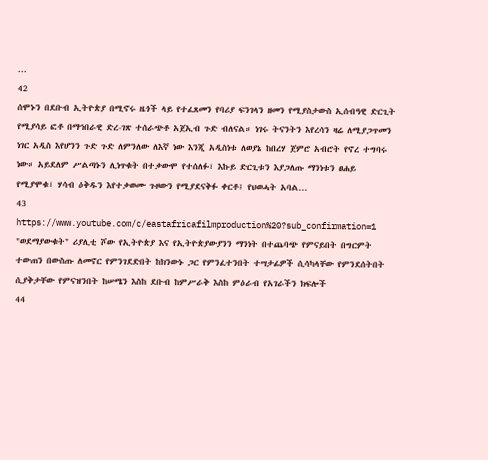...
42
ሰሞኑን በደቡብ ኢትዮጵያ በሚኖሩ ዜጎች ላይ የተፈጸመን የባሪያ ፍንገላን ዘመን የሚያስታውስ ኢሰብዓዊ ድርጊት የሚያሳይ ፎቶ በማኅበራዊ ድረ-ገጽ ተሰራጭቶ አጀኢብ ጉድ ብለናል። ነገሩ ትናንትን እየረሳን ዛሬ ለሚያጋጥመን ነገር አዲስ እየሆንን ጉድ ጉድ ለምንለው ለእኛ ነው እንጂ አዲስነቱ ለወያኔ ከበረሃ ጀምሮ አብሮት የኖረ ተግባሩ ነው። አይደለም ሥልጣኑን ሊነጥቁት በተቃውሞ የተሰለፉ፣ እኩይ ድርጊቱን እያጋለጡ ማንነቱን ፀሐይ የሚያሞቁ፣ ሃሳብ ዕቅዱን እየተቃወሙ ጉዞውን የሚያደናቅፉ ቀርቶ፤ የህወሓት አባል...
43
https://www.youtube.com/c/eastafricafilmproduction%20?sub_confirmation=1 "ወደማያውቁት" ሪያሊቲ ሾው የኢትዮጵያ እና የኢትዮጵያውያንን ማንነት በተጨባጭ የምናይበት በግርምት ተውጠን በውስጡ ለመኖር የምንገደድበት ከክንውኑ ጋር የምንፈተንበት ተሣታፊዎች ሲሳካላቸው የምንደሰትበት ሲያቅታቸው የምናዝንበት ከሠሜን እስከ ደቡብ ከምሥራቅ እስከ ምዕራብ የአገራችን ክፍሎች
44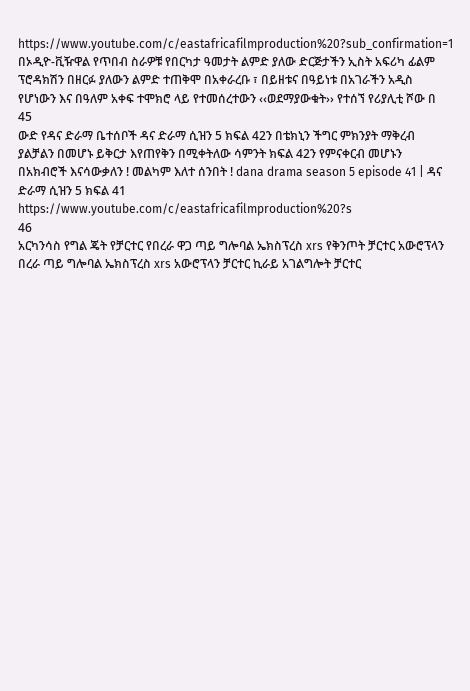https://www.youtube.com/c/eastafricafilmproduction%20?sub_confirmation=1  በኦዲዮ-ቪዥዋል የጥበብ ስራዎቹ የበርካታ ዓመታት ልምድ ያለው ድርጅታችን ኢስት አፍሪካ ፊልም ፕሮዳክሽን በዘርፉ ያለውን ልምድ ተጠቅሞ በአቀራረቡ ፣ በይዘቱና በዓይነቱ በአገራችን አዲስ የሆነውን እና በዓለም አቀፍ ተሞክሮ ላይ የተመሰረተውን ‹‹ወደማያውቁት›› የተሰኘ የሪያሊቲ ሾው በ
45
ውድ የዳና ድራማ ቤተሰቦች ዳና ድራማ ሲዝን 5 ክፍል 42ን በቴክኒን ችግር ምክንያት ማቅረብ ያልቻልን በመሆኑ ይቅርታ እየጠየቅን በሚቀትለው ሳምንት ክፍል 42ን የምናቀርብ መሆኑን በአክብሮች እናሳውቃለን ! መልካም እለተ ሰንበት ! dana drama season 5 episode 41 | ዳና ድራማ ሲዝን 5 ክፍል 41 https://www.youtube.com/c/eastafricafilmproduction%20?s
46
አርካንሳስ የግል ጄት የቻርተር የበረራ ዋጋ ጣይ ግሎባል ኤክስፕረስ xrs የቅንጦት ቻርተር አውሮፕላን በረራ ጣይ ግሎባል ኤክስፕረስ xrs አውሮፕላን ቻርተር ኪራይ አገልግሎት ቻርተር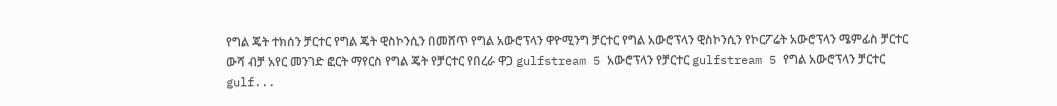የግል ጄት ተክሰን ቻርተር የግል ጄት ዊስኮንሲን በመሸጥ የግል አውሮፕላን ዋዮሚንግ ቻርተር የግል አውሮፕላን ዊስኮንሲን የኮርፖሬት አውሮፕላን ሜምፊስ ቻርተር ውሻ ብቻ አየር መንገድ ፎርት ማየርስ የግል ጄት የቻርተር የበረራ ዋጋ gulfstream 5 አውሮፕላን የቻርተር gulfstream 5 የግል አውሮፕላን ቻርተር gulf...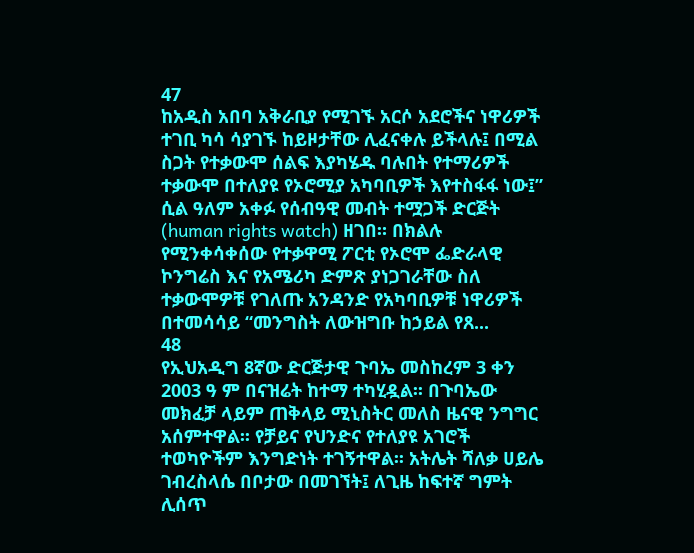47
ከአዲስ አበባ አቅራቢያ የሚገኙ አርሶ አደሮችና ነዋሪዎች ተገቢ ካሳ ሳያገኙ ከይዞታቸው ሊፈናቀሉ ይችላሉ፤ በሚል ስጋት የተቃውሞ ሰልፍ እያካሄዱ ባሉበት የተማሪዎች ተቃውሞ በተለያዩ የኦሮሚያ አካባቢዎች እየተስፋፋ ነው፤” ሲል ዓለም አቀፉ የሰብዓዊ መብት ተሟጋች ድርጅት (human rights watch) ዘገበ። በክልሉ የሚንቀሳቀሰው የተቃዋሚ ፖርቲ የኦሮሞ ፌድራላዊ ኮንግሬስ እና የአሜሪካ ድምጽ ያነጋገራቸው ስለ ተቃውሞዎቹ የገለጡ አንዳንድ የአካባቢዎቹ ነዋሪዎች በተመሳሳይ “መንግስት ለውዝግቡ ከኃይል የጸ...
48
የኢህአዲግ 8ኛው ድርጅታዊ ጉባኤ መስከረም 3 ቀን 2003 ዓ ም በናዝሬት ከተማ ተካሂዷል፡፡ በጉባኤው መክፈቻ ላይም ጠቅላይ ሚኒስትር መለስ ዜናዊ ንግግር አሰምተዋል፡፡ የቻይና የህንድና የተለያዩ አገሮች ተወካዮችም እንግድነት ተገኝተዋል፡፡ አትሌት ሻለቃ ሀይሌ ገብረስላሴ በቦታው በመገኘት፤ ለጊዜ ከፍተኛ ግምት ሊሰጥ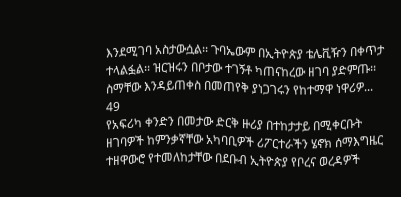እንደሚገባ አስታውሷል፡፡ ጉባኤውም በኢትዮጵያ ቴሌቪዥን በቀጥታ ተላልፏል፡፡ ዝርዝሩን በቦታው ተገኝቶ ካጠናከረው ዘገባ ያድምጡ፡፡ ስማቸው እንዳይጠቀስ በመጠየቅ ያነጋገሩን የከተማዋ ነዋሪዎ...
49
የአፍሪካ ቀንድን በመታው ድርቅ ዙሪያ በተከታታይ በሚቀርቡት ዘገባዎች ከምንቃኛቸው አካባቢዎች ሪፖርተራችን ሄኖክ ሰማእግዜር ተዘዋውሮ የተመለከታቸው በደቡብ ኢትዮጵያ የቦረና ወረዳዎች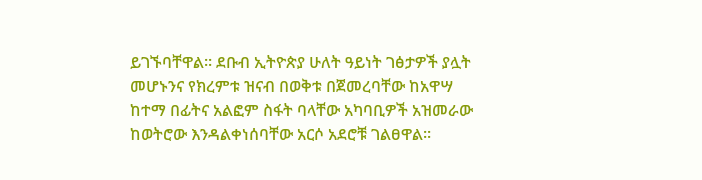ይገኙባቸዋል፡፡ ደቡብ ኢትዮጵያ ሁለት ዓይነት ገፅታዎች ያሏት መሆኑንና የክረምቱ ዝናብ በወቅቱ በጀመረባቸው ከአዋሣ ከተማ በፊትና አልፎም ስፋት ባላቸው አካባቢዎች አዝመራው ከወትሮው እንዳልቀነሰባቸው አርሶ አደሮቹ ገልፀዋል፡፡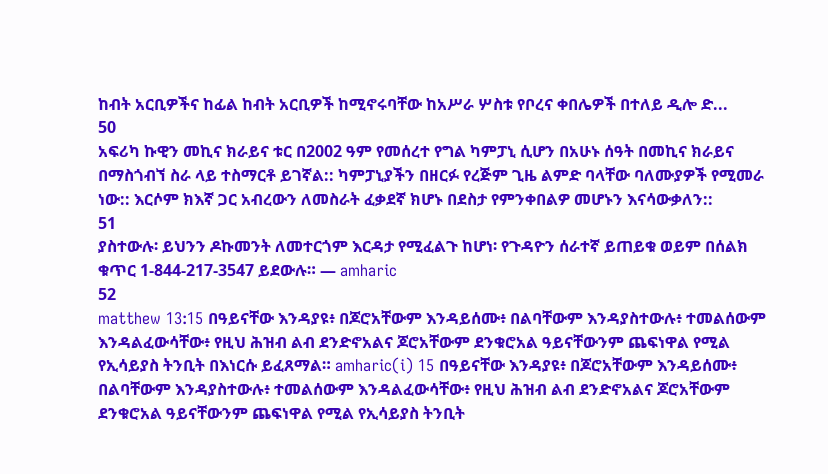ከብት አርቢዎችና ከፊል ከብት አርቢዎች ከሚኖሩባቸው ከአሥራ ሦስቱ የቦረና ቀበሌዎች በተለይ ዲሎ ድ...
50
አፍሪካ ኩዊን መኪና ክራይና ቱር በ2002 ዓም የመሰረተ የግል ካምፓኒ ሲሆን በአሁኑ ሰዓት በመኪና ክራይና በማስጎብኘ ስራ ላይ ተስማርቶ ይገኛል:: ካምፓኒያችን በዘርፉ የረጅም ጊዜ ልምድ ባላቸው ባለሙያዎች የሚመራ ነው:: እርሶም ክእኛ ጋር አብረውን ለመስራት ፈቃደኛ ክሆኑ በደስታ የምንቀበልዎ መሆኑን እናሳውቃለን::
51
ያስተውሉ፡ ይህንን ዶኩመንት ለመተርጎም እርዳታ የሚፈልጉ ከሆነ፡ የጉዳዮን ሰራተኛ ይጠይቁ ወይም በሰልክ ቁጥር 1-844-217-3547 ይደውሉ። — amharic
52
matthew 13:15 በዓይናቸው እንዳያዩ፥ በጆሮአቸውም እንዳይሰሙ፥ በልባቸውም እንዳያስተውሉ፥ ተመልሰውም እንዳልፈውሳቸው፥ የዚህ ሕዝብ ልብ ደንድኖአልና ጆሮአቸውም ደንቁሮአል ዓይናቸውንም ጨፍነዋል የሚል የኢሳይያስ ትንቢት በእነርሱ ይፈጸማል። amharic(i) 15 በዓይናቸው እንዳያዩ፥ በጆሮአቸውም እንዳይሰሙ፥ በልባቸውም እንዳያስተውሉ፥ ተመልሰውም እንዳልፈውሳቸው፥ የዚህ ሕዝብ ልብ ደንድኖአልና ጆሮአቸውም ደንቁሮአል ዓይናቸውንም ጨፍነዋል የሚል የኢሳይያስ ትንቢት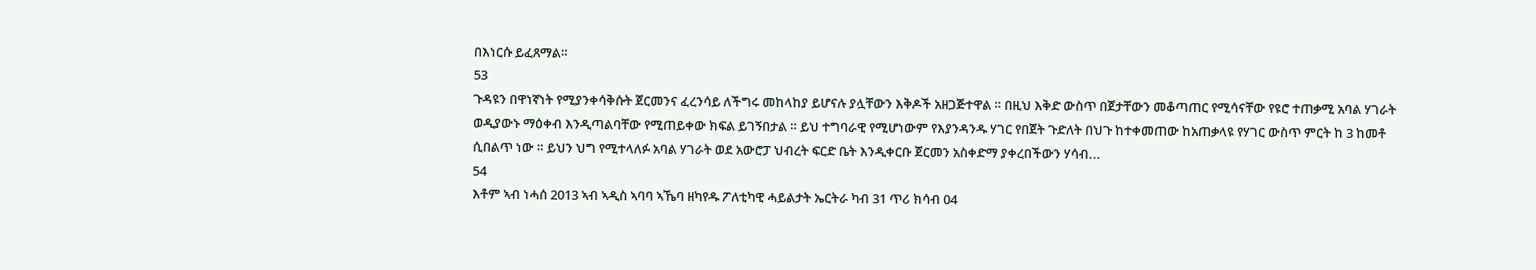በእነርሱ ይፈጸማል።
53
ጉዳዩን በዋነኛነት የሚያንቀሳቅሱት ጀርመንና ፈረንሳይ ለችግሩ መከላከያ ይሆናሉ ያሏቸውን እቅዶች አዘጋጅተዋል ። በዚህ እቅድ ውስጥ በጀታቸውን መቆጣጠር የሚሳናቸው የዩሮ ተጠቃሚ አባል ሃገራት ወዲያውኑ ማዕቀብ እንዲጣልባቸው የሚጠይቀው ክፍል ይገኝበታል ። ይህ ተግባራዊ የሚሆነውም የእያንዳንዱ ሃገር የበጀት ጉድለት በህጉ ከተቀመጠው ከአጠቃላዩ የሃገር ውስጥ ምርት ከ 3 ከመቶ ሲበልጥ ነው ። ይህን ህግ የሚተላለፉ አባል ሃገራት ወደ አውሮፓ ህብረት ፍርድ ቤት እንዲቀርቡ ጀርመን አስቀድማ ያቀረበችውን ሃሳብ...
54
እቶም ኣብ ነሓሰ 2013 ኣብ ኣዲስ ኣባባ ኣኼባ ዘካየዱ ፖለቲካዊ ሓይልታት ኤርትራ ካብ 31 ጥሪ ክሳብ 04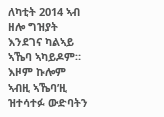ለካቲት 2014 ኣብ ዘሎ ግዝያት እንደገና ካልኣይ ኣኼባ ኣካይዶም። እዞም ኩሎም ኣብዚ ኣኼባ’ዚ ዝተሳተፉ ውድባትን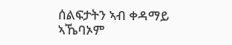ሰልፍታትን ኣብ ቀዳማይ ኣኼባኦም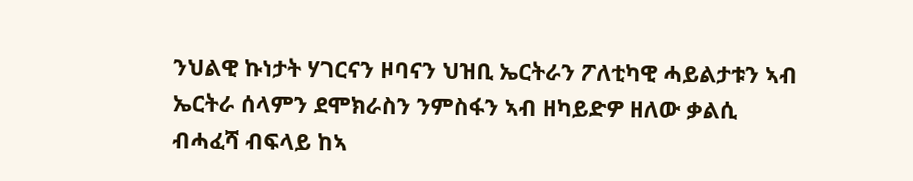ንህልዊ ኩነታት ሃገርናን ዞባናን ህዝቢ ኤርትራን ፖለቲካዊ ሓይልታቱን ኣብ ኤርትራ ሰላምን ደሞክራስን ንምስፋን ኣብ ዘካይድዎ ዘለው ቃልሲ ብሓፈሻ ብፍላይ ከኣ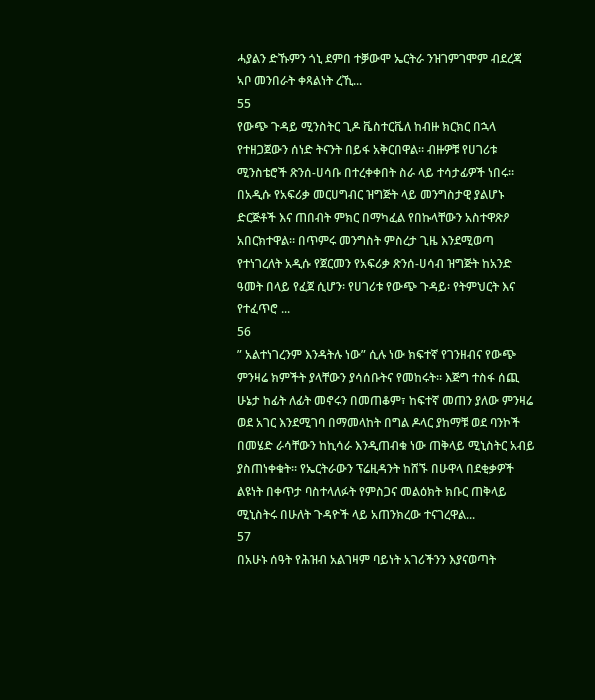ሓያልን ድኹምን ጎኒ ደምበ ተቓውሞ ኤርትራ ንዝገምገሞም ብደረጃ ኣቦ መንበራት ቀጻልነት ረኺ...
55
የውጭ ጉዳይ ሚንስትር ጊዶ ቬስተርቬለ ከብዙ ክርክር በኋላ የተዘጋጀውን ሰነድ ትናንት በይፋ አቅርበዋል። ብዙዎቹ የሀገሪቱ ሚንስቴሮች ጽንሰ-ሀሳቡ በተረቀቀበት ስራ ላይ ተሳታፊዎች ነበሩ። በአዲሱ የአፍሪቃ መርሀግብር ዝግጅት ላይ መንግስታዊ ያልሆኑ ድርጅቶች እና ጠበብት ምክር በማካፈል የበኩላቸውን አስተዋጽዖ አበርክተዋል። በጥምሩ መንግስት ምስረታ ጊዜ እንደሚወጣ የተነገረለት አዲሱ የጀርመን የአፍሪቃ ጽንሰ-ሀሳብ ዝግጅት ከአንድ ዓመት በላይ የፈጀ ሲሆን፡ የሀገሪቱ የውጭ ጉዳይ፡ የትምህርት እና የተፈጥሮ ...
56
” አልተነገረንም እንዳትሉ ነው” ሲሉ ነው ክፍተኛ የገንዘብና የውጭ ምንዛሬ ክምችት ያላቸውን ያሳሰቡትና የመከሩት። እጅግ ተስፋ ሰጪ ሁኔታ ከፊት ለፊት መኖሩን በመጠቆም፣ ከፍተኛ መጠን ያለው ምንዛሬ ወደ አገር እንደሚገባ በማመላከት በግል ዶላር ያከማቹ ወደ ባንኮች በመሄድ ራሳቸውን ከኪሳራ እንዲጠብቁ ነው ጠቅላይ ሚኒስትር አብይ ያስጠነቀቁት። የኤርትራውን ፕሬዚዳንት ከሸኙ በሁዋላ በደቂቃዎች ልዩነት በቀጥታ ባስተላለፉት የምስጋና መልዕክት ክቡር ጠቅላይ ሚኒስትሩ በሁለት ጉዳዮች ላይ አጠንክረው ተናገረዋል...
57
በአሁኑ ሰዓት የሕዝብ አልገዛም ባይነት አገሪችንን እያናወጣት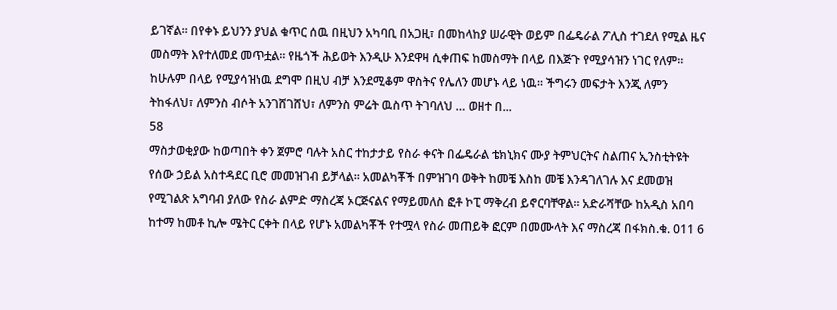ይገኛል። በየቀኑ ይህንን ያህል ቁጥር ሰዉ በዚህን አካባቢ በአጋዚ፣ በመከላከያ ሠራዊት ወይም በፌዴራል ፖሊስ ተገደለ የሚል ዜና መስማት እየተለመደ መጥቷል። የዜጎች ሕይወት እንዲሁ እንደዋዛ ሲቀጠፍ ከመስማት በላይ በእጅጉ የሚያሳዝን ነገር የለም። ከሁሉም በላይ የሚያሳዝነዉ ደግሞ በዚህ ብቻ እንደሚቆም ዋስትና የሌለን መሆኑ ላይ ነዉ። ችግሩን መፍታት እንጂ ለምን ትከፋለህ፣ ለምንስ ብሶት አንገሸገሸህ፣ ለምንስ ምሬት ዉስጥ ትገባለህ … ወዘተ በ...
58
ማስታወቂያው ከወጣበት ቀን ጀምሮ ባሉት አስር ተከታታይ የስራ ቀናት በፌዴራል ቴክኒክና ሙያ ትምህርትና ስልጠና ኢንስቲትዩት የሰው ኃይል አስተዳደር ቢሮ መመዝገብ ይቻላል፡፡ አመልካቾች በምዝገባ ወቅት ከመቼ እስከ መቼ እንዳገለገሉ እና ደመወዝ የሚገልጽ አግባብ ያለው የስራ ልምድ ማስረጃ ኦርጅናልና የማይመለስ ፎቶ ኮፒ ማቅረብ ይኖርባቸዋል፡፡ አድራሻቸው ከአዲስ አበባ ከተማ ከመቶ ኪሎ ሜትር ርቀት በላይ የሆኑ አመልካቾች የተሟላ የስራ መጠይቅ ፎርም በመሙላት እና ማስረጃ በፋክስ.ቁ. 011 6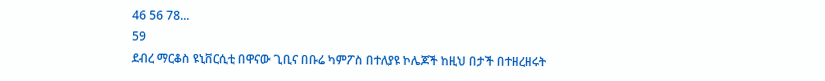46 56 78...
59
ደብረ ማርቆስ ዩኒቨርሲቲ በዋናው ጊቢና በቡሬ ካምፖስ በተለያዩ ኮሌጆች ከዚህ በታች በተዘረዘሩት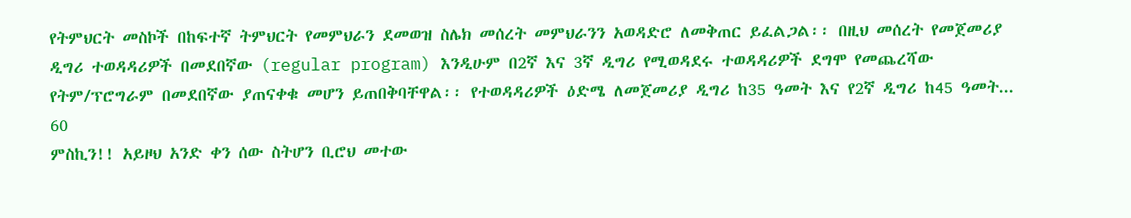የትምህርት መስኮች በከፍተኛ ትምህርት የመምህራን ደመወዝ ስሌክ መሰረት መምህራንን አወዳድሮ ለመቅጠር ይፈልጋል፡፡ በዚህ መሰረት የመጀመሪያ ዲግሪ ተወዳዳሪዎች በመደበኛው (regular program) እንዲሁም በ2ኛ እና 3ኛ ዲግሪ የሚወዳደሩ ተወዳዳሪዎች ደግሞ የመጨረሻው የትም/ፕሮግራም በመደበኛው ያጠናቀቁ መሆን ይጠበቅባቸዋል፡፡ የተወዳዳሪዎች ዕድሜ ለመጀመሪያ ዲግሪ ከ35 ዓመት እና የ2ኛ ዲግሪ ከ45 ዓመት...
60
ምስኪን!! አይዞህ አንድ ቀን ሰው ስትሆን ቢሮህ መተው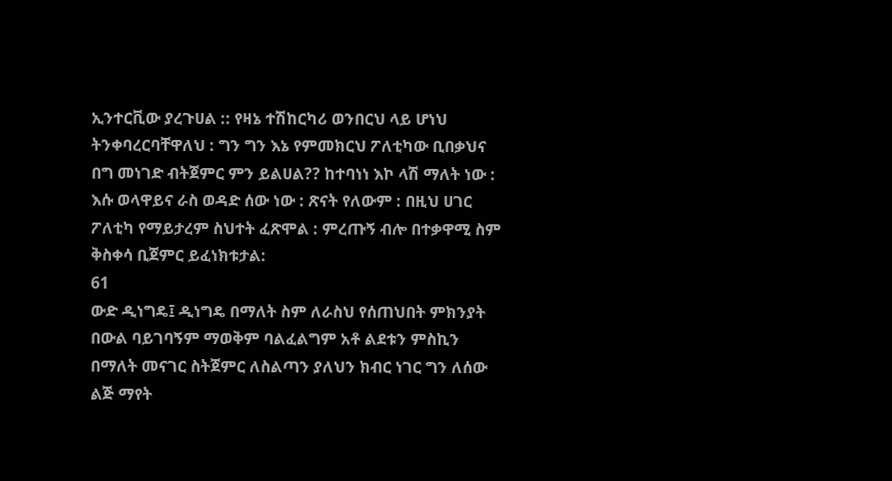ኢንተርቪው ያረጉሀል :: የዛኔ ተሽከርካሪ ወንበርህ ላይ ሆነህ ትንቀባረርባቸዋለህ : ግን ግን እኔ የምመክርህ ፖለቲካው ቢበቃህና በግ መነገድ ብትጀምር ምን ይልሀል?? ከተባነነ እኮ ላሽ ማለት ነው : እሱ ወላዋይና ራስ ወዳድ ሰው ነው : ጽናት የለውም : በዚህ ሀገር ፖለቲካ የማይታረም ስህተት ፈጽሞል : ምረጡኝ ብሎ በተቃዋሚ ስም ቅስቀሳ ቢጀምር ይፈነክቱታል:
61
ውድ ዲነግዴ፤ ዲነግዴ በማለት ስም ለራስህ የሰጠህበት ምክንያት በውል ባይገባኝም ማወቅም ባልፈልግም አቶ ልደቱን ምስኪን በማለት መናገር ስትጀምር ለስልጣን ያለህን ክብር ነገር ግን ለሰው ልጅ ማየት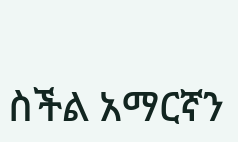ስችል አማርኛን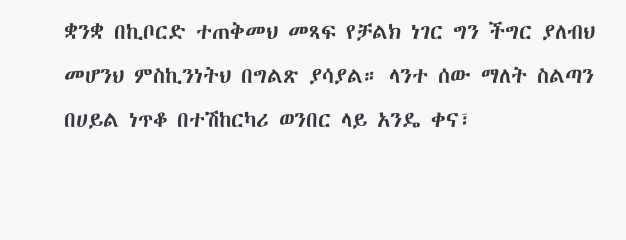ቋንቋ በኪቦርድ ተጠቅመህ መጻፍ የቻልክ ነገር ግን ችግር ያለብህ መሆንህ ምስኪንነትህ በግልጽ ያሳያል። ላንተ ሰው ማለት ስልጣን በሀይል ነጥቆ በተሽከርካሪ ወንበር ላይ አንዴ ቀና፣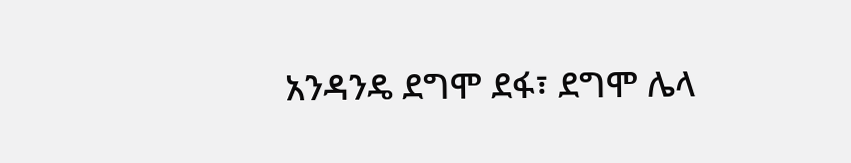አንዳንዴ ደግሞ ደፋ፣ ደግሞ ሌላ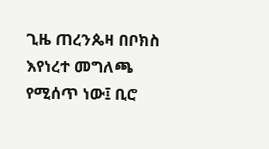ጊዜ ጠረንጴዛ በቦክስ እየነረተ መግለጫ የሚሰጥ ነው፤ ቢሮ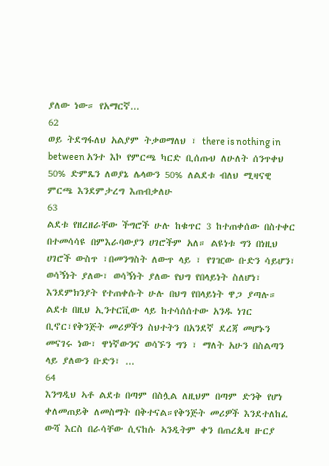ያለው ነው። የአማርኛ...
62
ወይ ትደግፋለህ አልያም ትቃወማለህ ፣ there is nothing in between አንተ እኮ የምርጫ ካርድ ቢሰጡህ ለሁለት ሰንጥቀህ 50% ድምጼን ለወያኔ ሌላውን 50% ለልደቱ ብለህ ሚዛናዊ ምርጫ እንደምታረግ እጠብቃለሁ
63
ልደቱ የዘረዘራቸው ችግሮች ሁሉ ከቁጥር 3 ከተጠቀሰው በስተቀር በተመሳሳዩ በምእራባውያን ሀገሮችም አለ። ልዩነቱ ግን በነዚህ ሀገሮች ውስጥ ፣በመንግስት ለውጥ ላይ ፣ የገዢው ቡድን ሳይሆን፣ ወሳኝነት ያለው፣ ወሳኝነት ያለው የህግ የበላይነት ስለሆነ፣ እንደምክንያት የተጠቀሱት ሁሉ በህግ የበላይነት ዋጋ ያጣሉ። ልደቱ በዚህ ኢንተርቪው ላይ ከተሳሰሰተው አንዱ ነገር ቢኖር፣የቅንጅት መሪዎችን ስህተትን በአንደኛ ደረጃ መሆኑን መናገሩ ነው፣ ዋነኛውንና ወሳኙን ግን ፣ ማለት አሁን በስልጣን ላይ ያለውን ቡድን፣ ...
64
እንግዲህ ኣቶ ልደቱ በጣም በስሏል ለዚህም በጣም ድንቅ የሆነ ቀለመጠይቅ ለመስማት በቅተናል።የቅንጅት መሪዎች እንደተለከፈ ውሻ እርስ በራሳቸው ሲናከሱ ኣንዲትም ቀን በጠረጴዛ ዙርያ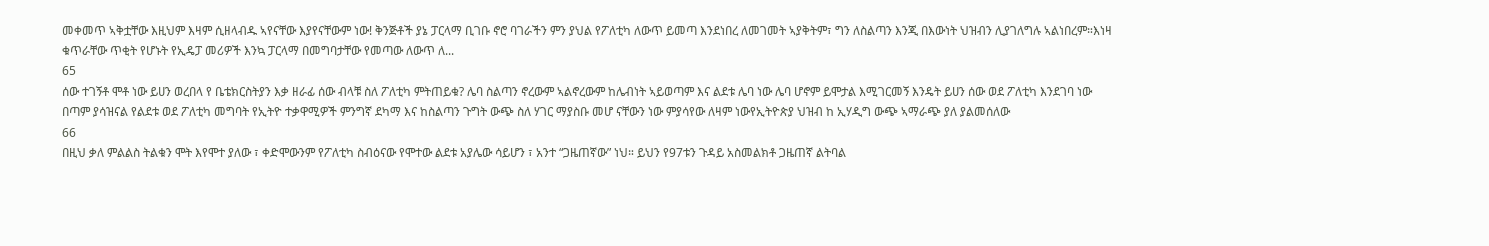መቀመጥ ኣቅቷቸው እዚህም እዛም ሲዘላብዱ ኣየናቸው እያየናቸውም ነው! ቅንጅቶች ያኔ ፓርላማ ቢገቡ ኖሮ ባገራችን ምን ያህል የፖለቲካ ለውጥ ይመጣ እንደነበረ ለመገመት ኣያቅትም፣ ግን ለስልጣን እንጂ በእውነት ህዝብን ሊያገለግሉ ኣልነበረም።እነዛ ቁጥራቸው ጥቂት የሆኑት የኢዴፓ መሪዎች እንኳ ፓርላማ በመግባታቸው የመጣው ለውጥ ለ...
65
ሰው ተገኝቶ ሞቶ ነው ይሀን ወረበላ የ ቤቴክርስትያን እቃ ዘራፊ ሰው ብላቹ ስለ ፖለቲካ ምትጠይቁ? ሌባ ስልጣን ኖረውም ኣልኖረውም ከሌብነት ኣይወጣም እና ልደቱ ሌባ ነው ሌባ ሆኖም ይሞታል እሚገርመኝ እንዴት ይሀን ሰው ወደ ፖለቲካ እንደገባ ነው በጣም ያሳዝናል የልደቱ ወደ ፖለቲካ መግባት የኢትዮ ተቃዋሚዎች ምንግኛ ደካማ እና ከስልጣን ጉግት ውጭ ስለ ሃገር ማያስቡ መሆ ናቸውን ነው ምያሳየው ለዛም ነውየኢትዮጵያ ህዝብ ከ ኢሃዲግ ውጭ ኣማራጭ ያለ ያልመሰለው
66
በዚህ ቃለ ምልልስ ትልቁን ሞት እየሞተ ያለው ፣ ቀድሞውንም የፖለቲካ ስብዕናው የሞተው ልደቱ አያሌው ሳይሆን ፣ አንተ “ጋዜጠኛው” ነህ። ይህን የ97ቱን ጉዳይ አስመልክቶ ጋዜጠኛ ልትባል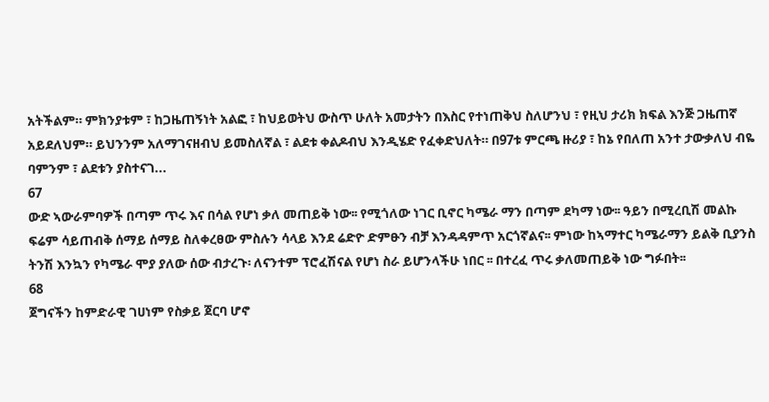አትችልም። ምክንያቱም ፣ ከጋዜጠኝነት አልፎ ፣ ከህይወትህ ውስጥ ሁለት አመታትን በእስር የተነጠቅህ ስለሆንህ ፣ የዚህ ታሪክ ክፍል እንጅ ጋዜጠኛ አይደለህም። ይህንንም አለማገናዘብህ ይመስለኛል ፣ ልደቱ ቀልዶብህ እንዲሄድ የፈቀድህለት። በ97ቱ ምርጫ ዙሪያ ፣ ከኔ የበለጠ አንተ ታውቃለህ ብዬ ባምንም ፣ ልደቱን ያስተናገ...
67
ውድ ኣውራምባዎች በጣም ጥሩ እና በሳል የሆነ ቃለ መጠይቅ ነው፡፡ የሚጎለው ነገር ቢኖር ካሜራ ማን በጣም ደካማ ነው፡፡ ዓይን በሚረቢሽ መልኩ ፍሬም ሳይጠብቅ ሰማይ ሰማይ ስለቀረፀው ምስሉን ሳላይ እንደ ሬድዮ ድምፁን ብቻ እንዳዳምጥ አርጎኛልና፡፡ ምነው ከኣማተር ካሜራማን ይልቅ ቢያንስ ትንሽ እንኳን የካሜራ ሞያ ያለው ሰው ብታረጉ፡ ለናንተም ፕሮፈሽናል የሆነ ስራ ይሆንላችሁ ነበር ፡፡ በተረፈ ጥሩ ቃለመጠይቅ ነው ግፉበት፡፡
68
ጀግናችን ከምድራዊ ገሀነም የስቃይ ጀርባ ሆኖ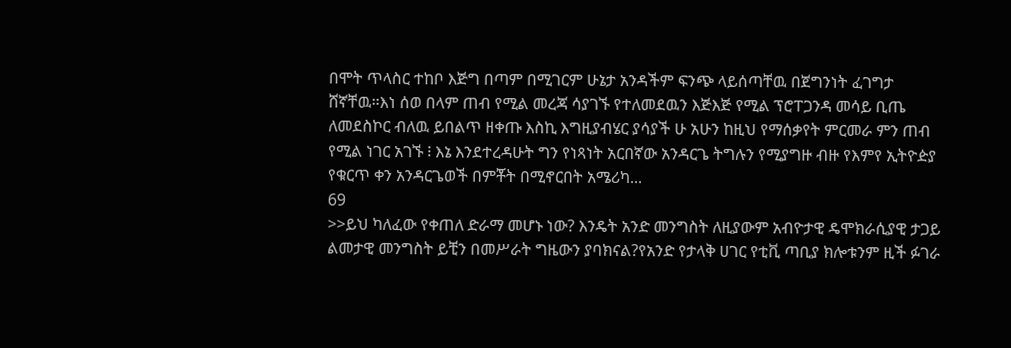በሞት ጥላስር ተከቦ እጅግ በጣም በሚገርም ሁኔታ አንዳችም ፍንጭ ላይሰጣቸዉ በጀግንነት ፈገግታ ሸኛቸዉ።እነ ሰወ በላም ጠብ የሚል መረጃ ሳያገኙ የተለመደዉን እጅእጅ የሚል ፕሮፐጋንዳ መሳይ ቢጤ ለመደስኮር ብለዉ ይበልጥ ዘቀጡ እስኪ እግዚያብሄር ያሳያች ሁ አሁን ከዚህ የማሰቃየት ምርመራ ምን ጠብ የሚል ነገር አገኙ ፧ እኔ እንደተረዳሁት ግን የነጻነት አርበኛው አንዳርጌ ትግሉን የሚያግዙ ብዙ የእምየ ኢትዮዽያ የቁርጥ ቀን አንዳርጌወች በምቾት በሚኖርበት አሜሪካ...
69
>>ይህ ካለፈው የቀጠለ ድራማ መሆኑ ነው? እንዴት አንድ መንግስት ለዚያውም አብዮታዊ ዴሞክራሲያዊ ታጋይ ልመታዊ መንግስት ይቺን በመሥራት ግዜውን ያባክናል?የአንድ የታላቅ ሀገር የቲቪ ጣቢያ ክሎቱንም ዚች ፉገራ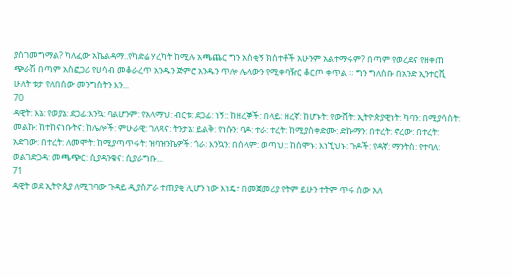ያስገመግማል? ካለፈው አኬልዳማ..የካድሬ ሃረካት ከሚሉ አጫጨር ግን አስቂኝ ክስተቶች አሁንም አልተማሩም? በጣም የወረደና የዘቀጠ ጭራሽ በጣም አስፎጋሪ የሀሳብ መቆራረጥ አንዱን ጅምሮ አንዱን ጥሎ ሌላውን የሚቀባዥር ቆርጦ ቀጥል ። ግን ግለሰቡ በአንድ ኢንተርቪ ሁለት ቱታ የለበሰው መንግስትን እን...
70
ዳዊት: እኔ: የወያኔ: ደጋፊ:እንኳ: ባልሆንም: የአላማህ: ብርቱ: ደጋፊ: ነኝ:: ከዘረኞች: በላይ: ዘረኛ: ከሆኑት: የውሸት: ኢትዮጵያዊነት: ካባን: በሚያሳስት: መልኩ: ከተከናነቡትና: ከሌሎች: ምሁራዊ: ገለጻና: ትንታኔ: ይልቅ: የነሱን: ባዶ: ተራ: ተረት: ከሚያስቀድሙ: ድኩማን: በተረት: ኖረው: በተረት: አድገው: በተረት: ለመሞት: ከሚያጣጥሩት: ዝባዝንኬዎች: ጎራ: እንኳን: በሰላም: ወጣህ:: ከሰሞኑ: እነኚህኑ: ጉዶች: የዳኛ: ማንትስ: የተባለ: ወልገድጋዳ: መጫጭር: ሲያዳንቁና: ሲያራግቡ...
71
ዳዊት ወደ ኢትዮጲያ ለሚገባው ጉዳይ ዲያስፖራ ተጠያቂ ሊሆን ነው እነዴ፣ በመጀመሪያ የትም ይሁን ተትም ጥሩ ሰው አለ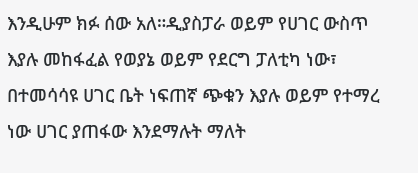እንዲሁም ክፉ ሰው አለ።ዲያስፓራ ወይም የሀገር ውስጥ እያሉ መከፋፈል የወያኔ ወይም የደርግ ፓለቲካ ነው፣ በተመሳሳዩ ሀገር ቤት ነፍጠኛ ጭቁን እያሉ ወይም የተማረ ነው ሀገር ያጠፋው እንደማሉት ማለት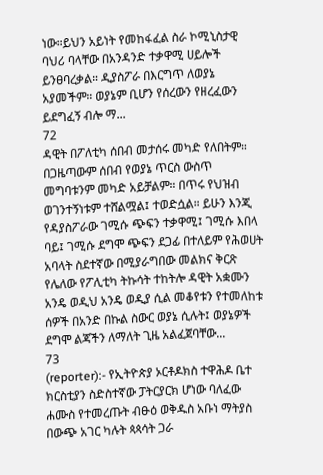ነው።ይህን አይነት የመከፋፈል ስራ ኮሚኒስታዊ ባህሪ ባላቸው በአንዳንድ ተቃዋሚ ሀይሎች ይንፀባረቃል። ዲያስፖራ በእርግጥ ለወያኔ አያመችም። ወያኔም ቢሆን የሰረውን የዘረፈውን ይደግፈኝ ብሎ ማ...
72
ዳዊት በፖለቲካ ሰበብ መታሰሩ መካድ የለበትም። በጋዜጣውም ሰበብ የወያኔ ጥርስ ውስጥ መግባቱንም መካድ አይቻልም። በጥሩ የህዝብ ወገንተኝነቱም ተሸልሟል፤ ተወድሷል። ይሁን እንጂ የዳያስፖራው ገሚሱ ጭፍን ተቃዋሚ፤ ገሚሱ እበላ ባይ፤ ገሚሱ ደግሞ ጭፍን ደጋፊ በተለይም የሕወሀት አባላት ስደተኛው በሚያራግበው መልክና ቅርጽ የሌለው የፖሊቲካ ትኩሳት ተከትሎ ዳዊት አቋሙን አንዴ ወዲህ አንዴ ወዲያ ሲል መቆየቱን የተመለከቱ ሰዎች በአንድ በኩል ስውር ወያኔ ሲሉት፤ ወያኔዎች ደግሞ ልጃችን ለማለት ጊዜ አልፈጀባቸው...
73
(reporter):- የኢትዮጵያ ኦርቶዶክስ ተዋሕዶ ቤተ ክርስቲያን ስድስተኛው ፓትርያርክ ሆነው ባለፈው ሐሙስ የተመረጡት ብፁዕ ወቅዱስ አቡነ ማትያስ በውጭ አገር ካሉት ጳጳሳት ጋራ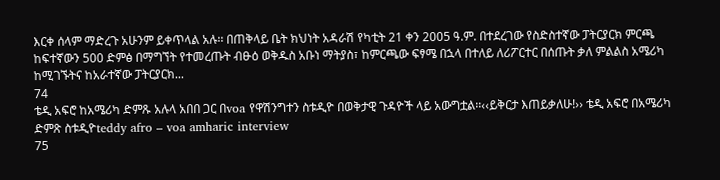እርቀ ሰላም ማድረጉ አሁንም ይቀጥላል አሉ፡፡ በጠቅላይ ቤት ክህነት አዳራሽ የካቲት 21 ቀን 2005 ዓ.ም. በተደረገው የስድስተኛው ፓትርያርክ ምርጫ ከፍተኛውን 500 ድምፅ በማግኘት የተመረጡት ብፁዕ ወቅዱስ አቡነ ማትያስ፣ ከምርጫው ፍፃሜ በኋላ በተለይ ለሪፖርተር በሰጡት ቃለ ምልልስ አሜሪካ ከሚገኙትና ከአራተኛው ፓትርያርክ...
74
ቴዲ አፍሮ ከአሜሪካ ድምጹ አሉላ አበበ ጋር በvoa የዋሽንግተን ስቱዲዮ በወቅታዊ ጉዳዮች ላይ አውግቷል፡፡‹‹ይቅርታ እጠይቃለሁ!›› ቴዲ አፍሮ በአሜሪካ ድምጽ ስቱዲዮteddy afro – voa amharic interview
75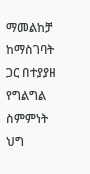ማመልከቻ ከማስገባት ጋር በተያያዘ የግልግል ስምምነት ህግ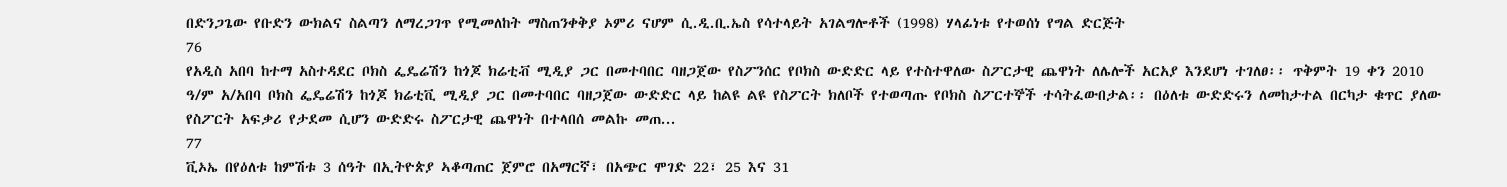በድንጋጌው የቡድን ውክልና ስልጣን ለማረጋገጥ የሚመለከት ማስጠንቀቅያ ኦምሪ ናሆም ሲ.ዲ.ቢ.ኤስ የሳተላይት አገልግሎቶች (1998) ሃላፊነቱ የተወሰነ የግል ድርጅት
76
የአዲስ አበባ ከተማ አስተዳደር ቦክስ ፌዴሬሽን ከጎጆ ክሬቲቭ ሚዲያ ጋር በመተባበር ባዘጋጀው የስፖንሰር የቦክስ ውድድር ላይ የተስተዋለው ስፖርታዊ ጨዋነት ለሌሎች አርአያ እንደሆነ ተገለፀ፡፡ ጥቅምት 19 ቀን 2010 ዓ/ም አ/አበባ ቦክስ ፌዴሬሽን ከጎጆ ክሬቲቪ ሚዲያ ጋር በመተባበር ባዘጋጀው ውድድር ላይ ከልዩ ልዩ የስፖርት ክለቦች የተወጣጡ የቦክስ ስፖርተኞች ተሳትፈውበታል፡፡ በዕለቱ ውድድሩን ለመከታተል በርካታ ቁጥር ያለው የስፖርት አፍቃሪ የታደመ ሲሆን ውድድሩ ስፖርታዊ ጨዋነት በተላበሰ መልኩ መጠ...
77
ቪኦኤ በየዕለቱ ከምሽቱ 3 ሰዓት በኢትዮጵያ ኣቆጣጠር ጀምሮ በአማርኛ፣ በአጭር ሞገድ 22፣ 25 እና 31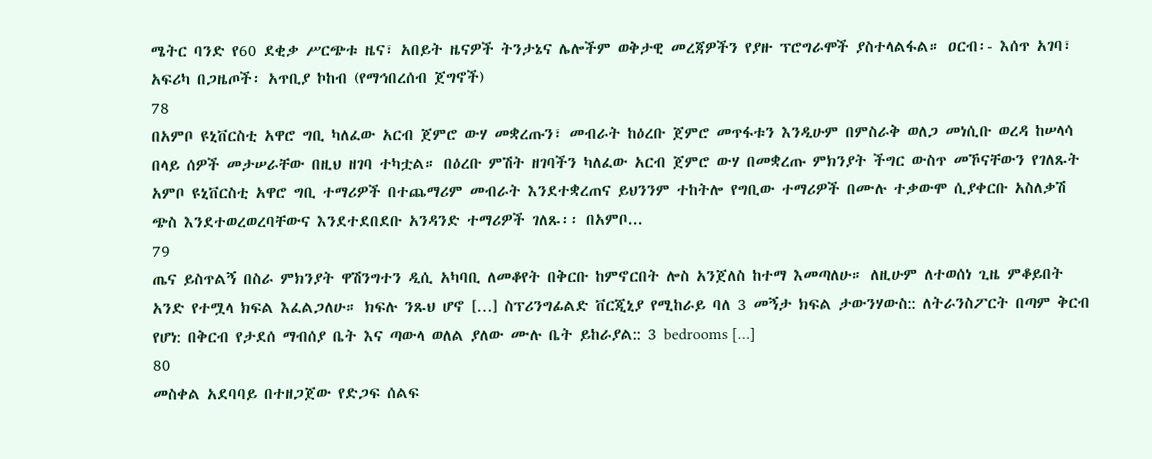ሜትር ባንድ የ60 ደቂቃ ሥርጭቱ ዜና፣ አበይት ዜናዎች ትንታኔና ሌሎችም ወቅታዊ መረጃዎችን የያዙ ፕሮግራሞች ያስተላልፋል። ዐርብ፡- እሰጥ አገባ፣ አፍሪካ በጋዜጦች፡ አጥቢያ ኮከብ (የማኅበረሰብ ጀግኖች)
78
በአምቦ ዩኒቨርስቲ አዋሮ ግቢ ካለፈው አርብ ጀምሮ ውሃ መቋረጡን፣ መብራት ከዕረቡ ጀምሮ መጥፋቱን እንዲሁም በምስራቅ ወለጋ መነሲቡ ወረዳ ከሠላሳ በላይ ሰዎች መታሠራቸው በዚህ ዘገባ ተካቷል። በዕረቡ ምሽት ዘገባችን ካለፈው አርብ ጀምሮ ውሃ በመቋረጡ ምክንያት ችግር ውስጥ መኾናቸውን የገለጹት አምቦ ዩኒቨርስቲ አዋሮ ግቢ ተማሪዎች በተጨማሪም መብራት እንደተቋረጠና ይህንንም ተከትሎ የግቢው ተማሪዎች በሙሉ ተቃውሞ ሲያቀርቡ አስለቃሽ ጭስ እንደተወረወረባቸውና እንደተደበደቡ አንዳንድ ተማሪዎች ገለጹ፡፡ በአምቦ...
79
ጤና ይስጥልኝ በስራ ምክንያት ዋሽንግተን ዲሲ አካባቢ ለመቆየት በቅርቡ ከምኖርበት ሎስ አንጀለስ ከተማ እመጣለሁ። ለዚሁም ለተወሰነ ጊዜ ምቆይበት አንድ የተሟላ ክፍል እፈልጋለሁ። ክፍሉ ንጹህ ሆኖ […] ስፕሪንግፊልድ ቨርጂኒያ የሚከራይ ባለ 3 መኝታ ክፍል ታውንሃውስ:: ለትራንስፖርት በጣም ቅርብ የሆነ: በቅርብ የታደሰ ማብሰያ ቤት እና ጣውላ ወለል ያለው ሙሉ ቤት ይከራያል:: 3 bedrooms […]
80
መስቀል አደባባይ በተዘጋጀው የድጋፍ ሰልፍ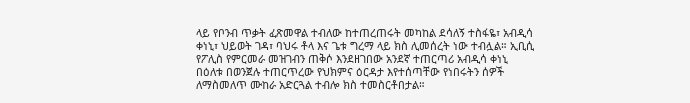ላይ የቦንብ ጥቃት ፈጽመዋል ተብለው ከተጠረጠሩት መካከል ደሳለኝ ተስፋዬ፣ አብዲሳ ቀነኒ፣ ህይወት ገዳ፣ ባህሩ ቶላ እና ጌቱ ግረማ ላይ ክስ ሊመሰረት ነው ተብሏል። ኢቢሲ የፖሊስ የምርመራ መዝገብን ጠቅሶ እንደዘገበው አንደኛ ተጠርጣሪ አብዲሳ ቀነኒ በዕለቱ በወንጀሉ ተጠርጥረው የህክምና ዕርዳታ እየተሰጣቸው የነበሩትን ሰዎች ለማስመለጥ ሙከራ አድርጓል ተብሎ ክስ ተመስርቶበታል።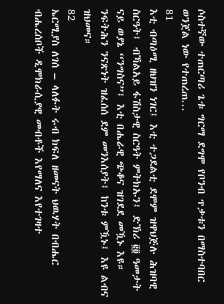ሶስተኛው ተጠርጣሪ ጌቱ ግርማ ደግሞ የቦንብ ጥቃቱን በማስተባበር ወንጀል ነው የተጠረጠ...
81
እቲ ብጣዕሚ ዘህዝን ነገር፤ እቲ ተጋደልቲ ደሞም ዝዋህጅሉ ሕዝባዊ ስርዓት፤ ብኻልአይ ፋሽስታዊ ስርዓት ምትክኡን፤ ድኽሪ ፪፬ ዓመታት ናይ ወያኔ “ንግስና”፤ እቲ በሔራዊ ጭቆና ዝገደደ መዃኑ እዩ። ንፍትሕን ንናጽነት ዝፈሰሰ ደም መንእሰያት፤ ከንቱ ምዃኑ፤ እዩ ልብና ዝህመና።
82
ኤርሚያስ ለገሰ – ላለፉት ሩብ ክፍለ ዘመናት ህዉሃት በብሔር ብሔረሰቦች ዲሞክራሲያዊ መብቶች እየማለና እየተገዛተ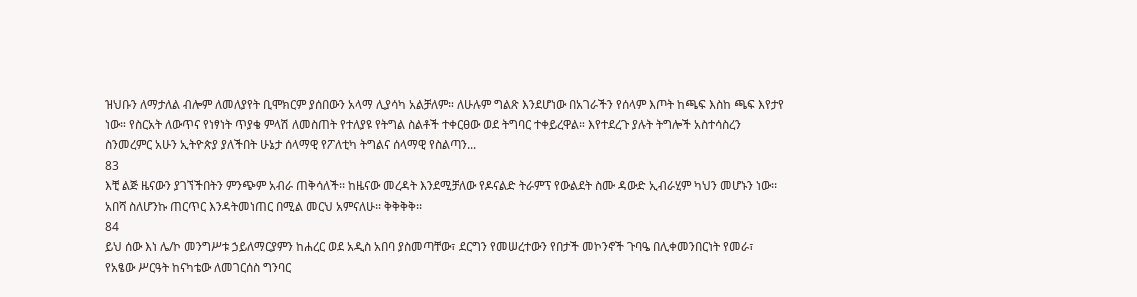ዝህቡን ለማታለል ብሎም ለመለያየት ቢሞክርም ያሰበውን አላማ ሊያሳካ አልቻለም። ለሁሉም ግልጽ እንደሆነው በአገራችን የሰላም እጦት ከጫፍ እስከ ጫፍ እየታየ ነው። የስርአት ለውጥና የነፃነት ጥያቄ ምላሽ ለመስጠት የተለያዩ የትግል ስልቶች ተቀርፀው ወደ ትግባር ተቀይረዋል። እየተደረጉ ያሉት ትግሎች አስተሳስረን ስንመረምር አሁን ኢትዮጵያ ያለችበት ሁኔታ ሰላማዊ የፖለቲካ ትግልና ሰላማዊ የስልጣን...
83
እቺ ልጅ ዜናውን ያገኘችበትን ምንጭም አብራ ጠቅሳለች፡፡ ከዜናው መረዳት እንደሚቻለው የዶናልድ ትራምፕ የውልደት ስሙ ዳውድ ኢብራሂም ካህን መሆኑን ነው፡፡ አበሻ ስለሆንኩ ጠርጥር እንዳትመነጠር በሚል መርህ አምናለሁ፡፡ ቅቅቅቅ፡፡
84
ይህ ሰው እነ ሌ/ኮ መንግሥቱ ኃይለማርያምን ከሐረር ወደ አዲስ አበባ ያስመጣቸው፣ ደርግን የመሠረተውን የበታች መኮንኖች ጉባዔ በሊቀመንበርነት የመራ፣ የአፄው ሥርዓት ከናካቴው ለመገርሰስ ግንባር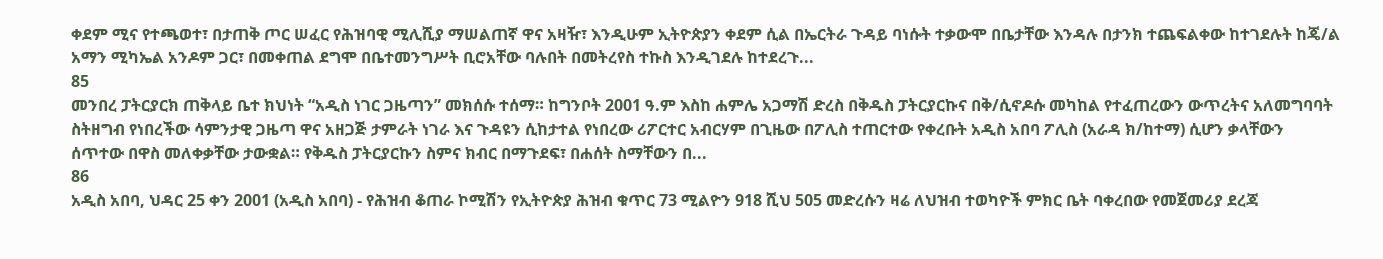ቀደም ሚና የተጫወተ፣ በታጠቅ ጦር ሠፈር የሕዝባዊ ሚሊሺያ ማሠልጠኛ ዋና አዛዥ፣ እንዲሁም ኢትዮጵያን ቀደም ሲል በኤርትራ ጉዳይ ባነሱት ተቃውሞ በቤታቸው እንዳሉ በታንክ ተጨፍልቀው ከተገደሉት ከጄ/ል አማን ሚካኤል አንዶም ጋር፣ በመቀጠል ደግሞ በቤተመንግሥት ቢሮአቸው ባሉበት በመትረየስ ተኩስ እንዲገደሉ ከተደረጉ...
85
መንበረ ፓትርያርክ ጠቅላይ ቤተ ክህነት “አዲስ ነገር ጋዜጣን” መክሰሱ ተሰማ። ከግንቦት 2001 ዓ.ም እስከ ሐምሌ አጋማሽ ድረስ በቅዱስ ፓትርያርኩና በቅ/ሲኖዶሱ መካከል የተፈጠረውን ውጥረትና አለመግባባት ስትዘግብ የነበረችው ሳምንታዊ ጋዜጣ ዋና አዘጋጅ ታምራት ነገራ እና ጉዳዩን ሲከታተል የነበረው ሪፖርተር አብርሃም በጊዜው በፖሊስ ተጠርተው የቀረቡት አዲስ አበባ ፖሊስ (አራዳ ክ/ከተማ) ሲሆን ቃላቸውን ሰጥተው በዋስ መለቀቃቸው ታውቋል። የቅዱስ ፓትርያርኩን ስምና ክብር በማጉደፍ፣ በሐሰት ስማቸውን በ...
86
አዲስ አበባ, ህዳር 25 ቀን 2001 (አዲስ አበባ) - የሕዝብ ቆጠራ ኮሚሽን የኢትዮጵያ ሕዝብ ቁጥር 73 ሚልዮን 918 ሺህ 505 መድረሱን ዛሬ ለህዝብ ተወካዮች ምክር ቤት ባቀረበው የመጀመሪያ ደረጃ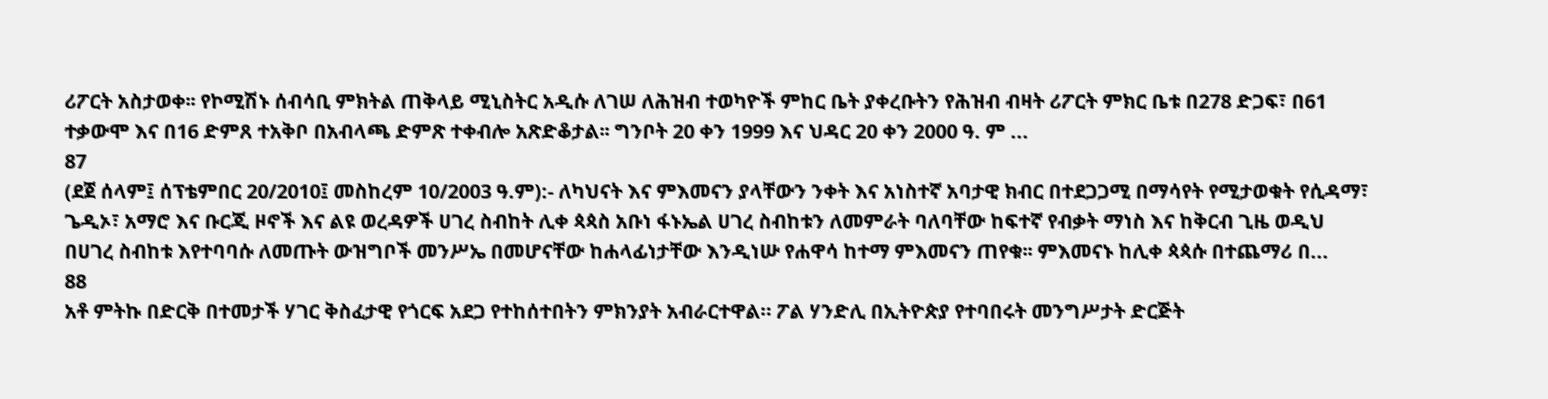ሪፖርት አስታወቀ፡፡ የኮሚሽኑ ሰብሳቢ ምክትል ጠቅላይ ሚኒስትር አዲሱ ለገሠ ለሕዝብ ተወካዮች ምከር ቤት ያቀረቡትን የሕዝብ ብዛት ሪፖርት ምክር ቤቱ በ278 ድጋፍ፣ በ61 ተቃውሞ እና በ16 ድምጸ ተአቅቦ በአብላጫ ድምጽ ተቀብሎ አጽድቆታል፡፡ ግንቦት 20 ቀን 1999 እና ህዳር 20 ቀን 2000 ዓ. ም ...
87
(ደጀ ሰላም፤ ሰፕቴምበር 20/2010፤ መስከረም 10/2003 ዓ.ም):- ለካህናት እና ምእመናን ያላቸውን ንቀት እና አነስተኛ አባታዊ ክብር በተደጋጋሚ በማሳየት የሚታወቁት የሲዳማ፣ ጌዲኦ፣ አማሮ እና ቡርጂ ዞኖች እና ልዩ ወረዳዎች ሀገረ ስብከት ሊቀ ጳጳስ አቡነ ፋኑኤል ሀገረ ስብከቱን ለመምራት ባለባቸው ከፍተኛ የብቃት ማነስ እና ከቅርብ ጊዜ ወዲህ በሀገረ ስብከቱ እየተባባሱ ለመጡት ውዝግቦች መንሥኤ በመሆናቸው ከሐላፊነታቸው እንዲነሡ የሐዋሳ ከተማ ምእመናን ጠየቁ፡፡ ምእመናኑ ከሊቀ ጳጳሱ በተጨማሪ በ...
88
አቶ ምትኩ በድርቅ በተመታች ሃገር ቅስፈታዊ የጎርፍ አደጋ የተከሰተበትን ምክንያት አብራርተዋል። ፖል ሃንድሊ በኢትዮጵያ የተባበሩት መንግሥታት ድርጅት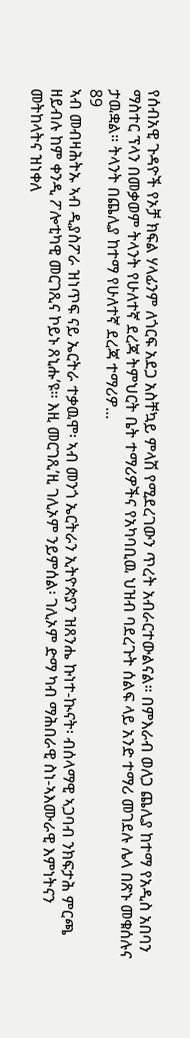የሰብአዊ ጉዳዮች የኦቻ ክፍል ሃላፊንም ለጎርፍ አደጋ አስቸኳይ ምላሽ የሚደረገውን ጥረት አብራርተውልናል። በምእራብ ወለጋ ጨሊያ ከተማ የአዲስ አበባን ማስተር ፕላን በመቃወም ትላንት የሁለተኛ ደረጃ ትምህርት ቤት ተማሪዎችና የአካባቢዉ ህዝብ ባደረጉት ሰልፍ ላይ አንድ ተማሪ መገደሉ ሌላ በጽኑ መቁሰሉና ታዉቋል። ትላንት በጨሊያ ከተማ የሁለተኛ ደረጃ ተማሪዎ...
89
ኣብ መብዛሕትኡ ኣብ ዲያስፖራ ዝነጥፍ ናይ ኤርትራ ተቃዉሞ፡ ኣብ መንጎ ኤርትራን ኢትዮጵያን ዝጸንሔ ኩነተ-ኲናት፡ ብሰላማዊ ኣጋባብ ንክፍታሕ ምርጫ ዘይብሉ ከም ቀንዲ ፖሎቲካዊ መርገጺና ኮይኑ ጸኒሑ’ዩ። እዚ መርገጺ’ዚ ገሊኦም ንይምሰል፡ ገሊኦም ድማ ካብ ማሕበራዊ ስነ-ኣእሙራዊ እምነትናን መትከላትና ዝነቀለ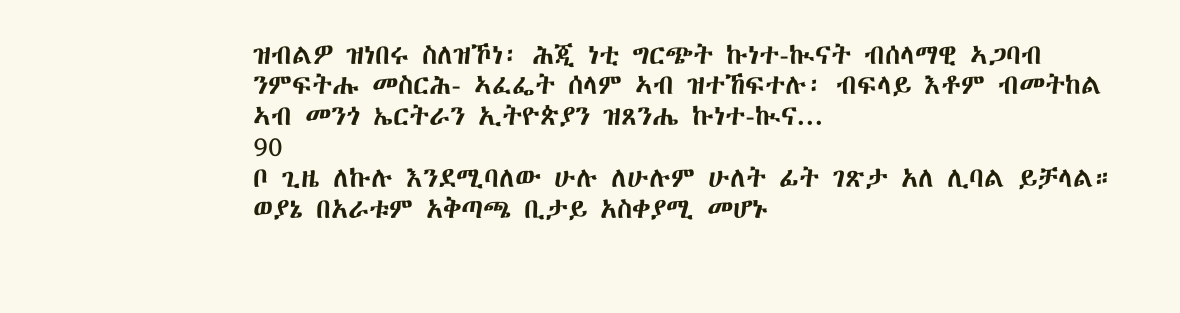ዝብልዎ ዝነበሩ ስለዝኾነ፡ ሕጂ ነቲ ግርጭት ኩነተ-ኲናት ብሰላማዊ ኣጋባብ ንምፍትሑ መስርሕ- ኣፈፌት ሰላም ኣብ ዝተኸፍተሉ፡ ብፍላይ እቶም ብመትከል ኣብ መንጎ ኤርትራን ኢትዮጵያን ዝጸንሔ ኩነተ-ኲና...
90
ቦ ጊዜ ለኩሉ እንደሚባለው ሁሉ ለሁሉም ሁለት ፊት ገጽታ አለ ሊባል ይቻላል። ወያኔ በአራቱም አቅጣጫ ቢታይ አስቀያሚ መሆኑ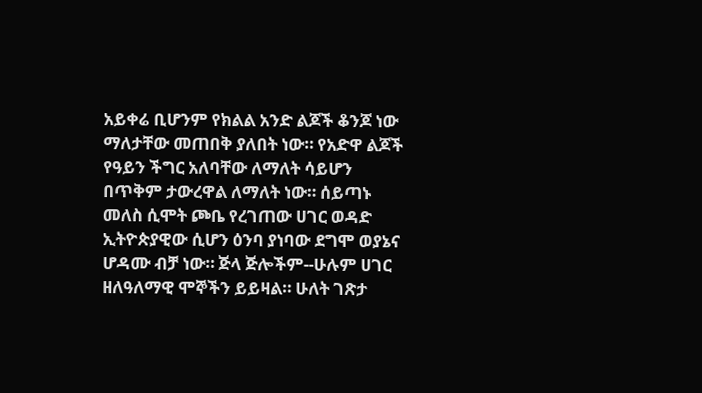አይቀሬ ቢሆንም የክልል አንድ ልጆች ቆንጆ ነው ማለታቸው መጠበቅ ያለበት ነው። የአድዋ ልጆች የዓይን ችግር አለባቸው ለማለት ሳይሆን በጥቅም ታውረዋል ለማለት ነው። ሰይጣኑ መለስ ሲሞት ጮቤ የረገጠው ሀገር ወዳድ ኢትዮጵያዊው ሲሆን ዕንባ ያነባው ደግሞ ወያኔና ሆዳሙ ብቻ ነው። ጅላ ጅሎችም--ሁሉም ሀገር ዘለዓለማዊ ሞኞችን ይይዛል። ሁለት ገጽታ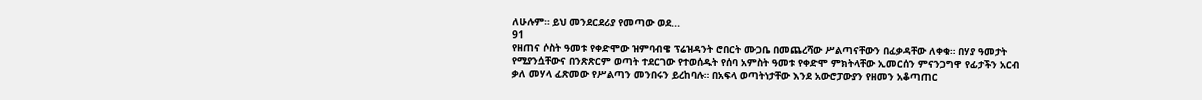ለሁሉም። ይህ መንደርደሪያ የመጣው ወደ...
91
የዘጠና ሶስት ዓመቱ የቀድሞው ዝምባብዌ ፕሬዝዳንት ሮበርት ሙጋቤ በመጨረሻው ሥልጣናቸውን በፈቃዳቸው ለቀቁ። በሃያ ዓመታት የሚያንሷቸውና በንጽጽርም ወጣት ተደርገው የተወሰዱት የሰባ አምስት ዓመቱ የቀድሞ ምክትላቸው ኢመርሰን ምናንጋግዋ የፊታችን አርብ ቃለ መሃላ ፈጽመው የሥልጣን መንበሩን ይረከባሉ። በአፍላ ወጣትነታቸው እንደ አውሮፓውያን የዘመን አቆጣጠር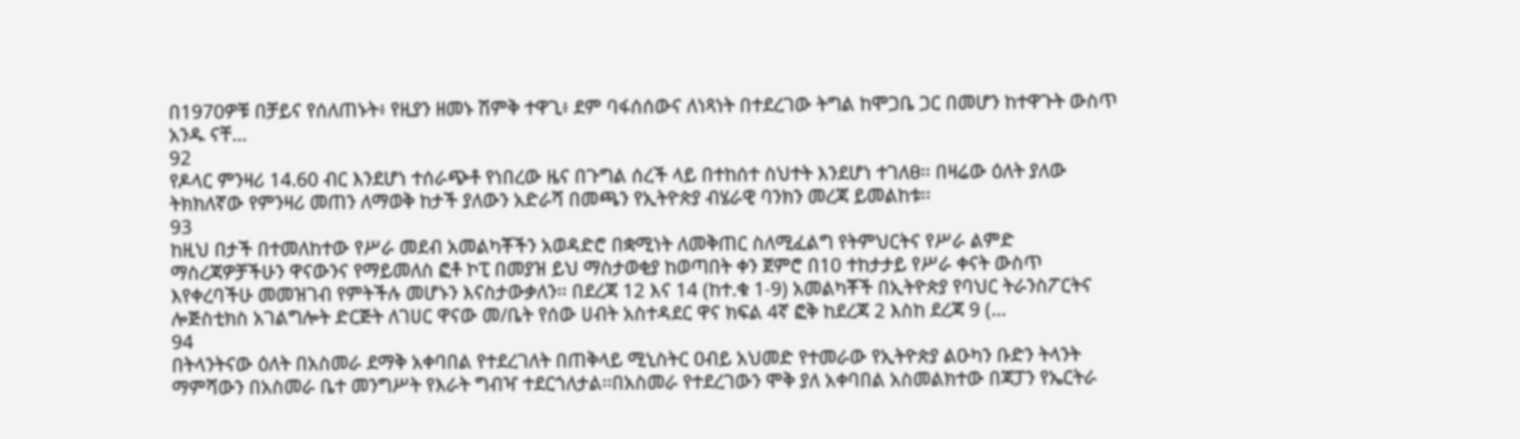በ1970ዎቹ በቻይና የሰለጠኑት፥ የዚያን ዘመኑ ሽምቅ ተዋጊ፥ ደም ባፋሰሰውና ለነጻነት በተደረገው ትግል ከሞጋቤ ጋር በመሆን ከተዋጉት ውስጥ አንዱ ናቸ...
92
የዶላር ምንዛሪ 14.60 ብር እንደሆነ ተሰራጭቶ የነበረው ዜና በጉግል ሰረች ላይ በተከሰተ ስህተት እንደሆነ ተገለፀ፡፡ በዛሬው ዕለት ያለው ትክክለኛው የምንዛሪ መጠን ለማወቅ ከታች ያለውን አድራሻ በመጫን የኢትዮጵያ ብሄራዊ ባንክን መረጃ ይመልከቱ፡፡
93
ከዚህ በታች በተመለከተው የሥራ መደብ አመልካቾችን አወዳድሮ በቋሚነት ለመቅጠር ስለሚፈልግ የትምህርትና የሥራ ልምድ ማስረጃዎቻችሁን ዋናውንና የማይመለስ ፎቶ ኮፒ በመያዝ ይህ ማስታወቂያ ከወጣበት ቀን ጀምሮ በ10 ተከታታይ የሥራ ቀናት ውስጥ እየቀረባችሁ መመዝገብ የምትችሉ መሆኑን እናስታውቃለን፡፡ በደረጃ 12 እና 14 (ከተ.ቁ 1-9) አመልካቾች በኢትዮጵያ የባህር ትራንስፖርትና ሎጅስቲክስ አገልግሎት ድርጅት ለገሀር ዋናው መ/ቤት የሰው ሀብት አስተዳደር ዋና ክፍል 4ኛ ፎቅ ከደረጃ 2 እስከ ደረጃ 9 (...
94
በትላንትናው ዕለት በአስመራ ደማቅ አቀባበል የተደረገለት በጠቅላይ ሚኒስትር ዐብይ አህመድ የተመራው የኢትዮጵያ ልዑካን ቡድን ትላንት ማምሻውን በአስመራ ቤተ መንግሥት የእራት ግብዣ ተደርጎለታል፡፡በአስመራ የተደረገውን ሞቅ ያለ አቀባበል አስመልክተው በጃፓን የኤርትራ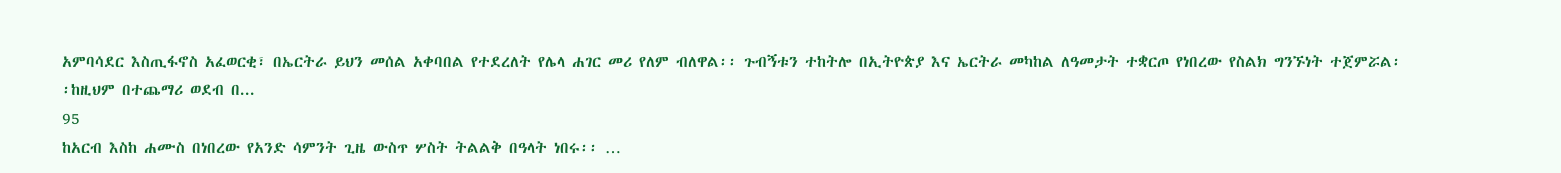አምባሳደር እስጢፋኖስ አፈወርቂ፣ በኤርትራ ይህን መሰል አቀባበል የተደረለት የሌላ ሐገር መሪ የለም ብለዋል፡፡ ጉብኝቱን ተከትሎ በኢትዮጵያ እና ኤርትራ መካከል ለዓመታት ተቋርጦ የነበረው የስልክ ግንኙነት ተጀምሯል፡፡ከዚህም በተጨማሪ ወደብ በ...
95
ከአርብ እስከ ሐሙስ በነበረው የአንድ ሳምንት ጊዜ ውስጥ ሦስት ትልልቅ በዓላት ነበሩ፡፡ …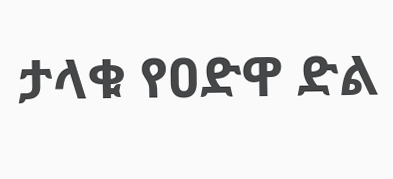ታላቁ የዐድዋ ድል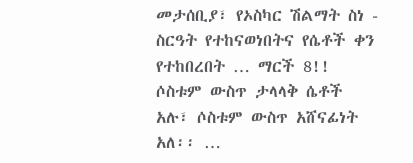መታሰቢያ፣ የኦስካር ሽልማት ስነ - ስርዓት የተከናወነበትና የሴቶች ቀን የተከበረበት … ማርች 8!! ሶስቱም ውስጥ ታላላቅ ሴቶች አሉ፣ ሶስቱም ውስጥ አሸናፊነት አለ፡፡ …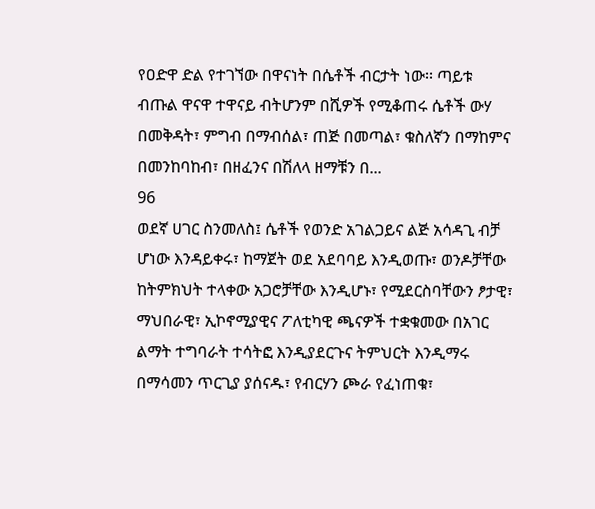የዐድዋ ድል የተገኘው በዋናነት በሴቶች ብርታት ነው፡፡ ጣይቱ ብጡል ዋናዋ ተዋናይ ብትሆንም በሺዎች የሚቆጠሩ ሴቶች ውሃ በመቅዳት፣ ምግብ በማብሰል፣ ጠጅ በመጣል፣ ቁስለኛን በማከምና በመንከባከብ፣ በዘፈንና በሽለላ ዘማቹን በ...
96
ወደኛ ሀገር ስንመለስ፤ ሴቶች የወንድ አገልጋይና ልጅ አሳዳጊ ብቻ ሆነው እንዳይቀሩ፣ ከማጀት ወደ አደባባይ እንዲወጡ፣ ወንዶቻቸው ከትምክህት ተላቀው አጋሮቻቸው እንዲሆኑ፣ የሚደርስባቸውን ፆታዊ፣ ማህበራዊ፣ ኢኮኖሚያዊና ፖለቲካዊ ጫናዎች ተቋቁመው በአገር ልማት ተግባራት ተሳትፎ እንዲያደርጉና ትምህርት እንዲማሩ በማሳመን ጥርጊያ ያሰናዱ፣ የብርሃን ጮራ የፈነጠቁ፣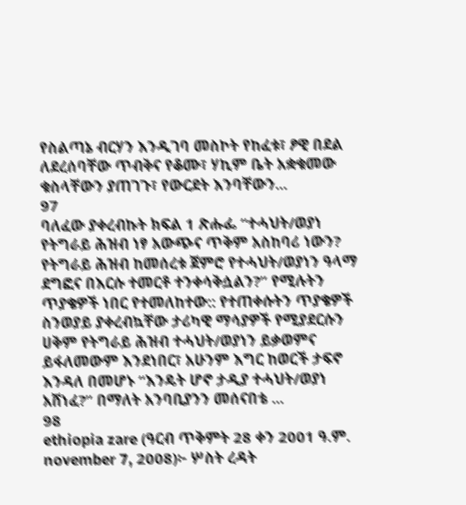የስልጣኔ ብርሃን እንዲገባ መስኮት የከፈቱ፣ ፆዊ በደል ለደረሰባቸው ጥብቅና የቆሙ፣ ሃኪም ቤት አቋቁመው ቁስላቸውን ያጠገጉ፣ የውርደት እንባቸውን...
97
ባለፈው ያቀረብኩት ክፍል 1 ጽሑፌ “ተሓህት/ወያነ የትግራይ ሕዝብ ነፃ አውጭና ጥቅም አስከባሪ ነውን? የትግራይ ሕዝብ ከመሰረቱ ጀምሮ የተሓህት/ወያነን ዓላማ ደግፎና በእርሱ ተመርቶ ተንቀሳቅሷልን?” የሚሉትን ጥያቄዎች ነበር የተመለከተው:: የተጠቀሱትን ጥያቄዎች ስንወያይ ያቀረብኳቸው ታሪካዊ ማሳያዎች የሚያደርሱን ሀቅም የትግራይ ሕዝብ ተሓህት/ወያነን ይቃወምና ይፋለመውም እንደነበር፣ አሁንም እግር ከወርች ታፍኖ እንዳለ በመሆኑ “እንዴት ሆኖ ታዲያ ተሓህት/ወያነ አሸነፈ?” በማለት አንባቢያንን መሰናበቴ ...
98
ethiopia zare (ዓርብ ጥቅምት 28 ቀን 2001 ዓ.ም. november 7, 2008)፦ ሦስት ረዳት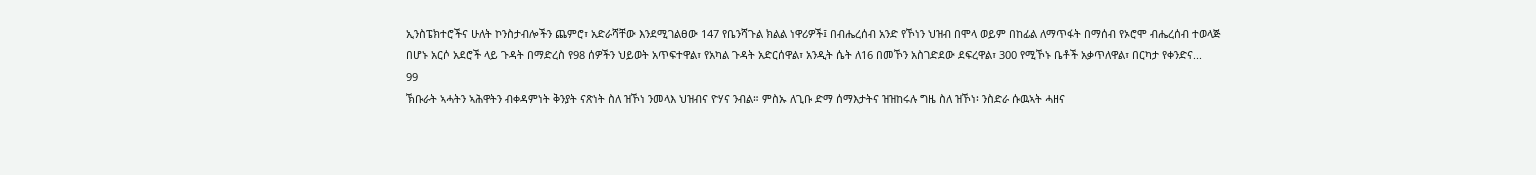ኢንስፔክተሮችና ሁለት ኮንስታብሎችን ጨምሮ፣ አድራሻቸው እንደሚገልፀው 147 የቤንሻጉል ክልል ነዋሪዎች፤ በብሔረሰብ አንድ የኾነን ህዝብ በሞላ ወይም በከፊል ለማጥፋት በማሰብ የኦሮሞ ብሔረሰብ ተወላጅ በሆኑ አርሶ አደሮች ላይ ጉዳት በማድረስ የ98 ሰዎችን ህይወት አጥፍተዋል፣ የአካል ጉዳት አድርሰዋል፣ አንዲት ሴት ለ16 በመኾን አስገድደው ደፍረዋል፣ 300 የሚኾኑ ቤቶች አቃጥለዋል፣ በርካታ የቀንድና...
99
ኽቡራት ኣሓትን ኣሕዋትን ብቀዳምነት ቅንያት ናጽነት ስለ ዝኾነ ንመላእ ህዝብና ዮሃና ንብል። ምስኡ ለጊቡ ድማ ሰማእታትና ዝዝከሩሉ ግዜ ስለ ዝኾነ፡ ንስድራ ሱዉኣት ሓዘና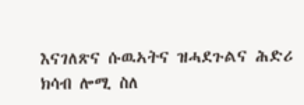እናገለጽና ሱዉኣትና ዝሓደጉልና ሕድሪ ክሳብ ሎሚ ስለ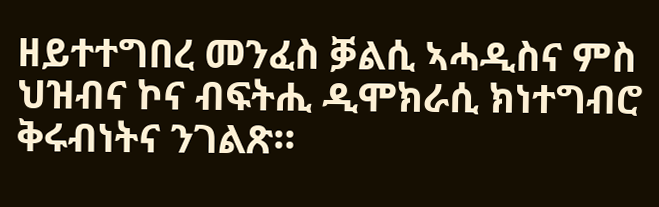ዘይተተግበረ መንፈስ ቓልሲ ኣሓዲስና ምስ ህዝብና ኮና ብፍትሒ ዲሞክራሲ ክነተግብሮ ቅሩብነትና ንገልጽ።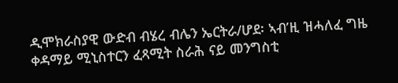ዲሞክራስያዊ ውድብ ብሄረ ብሌን ኤርትራ/ሆደ፡ ኣብ’ዚ ዝሓለፈ ግዜ ቀዳማይ ሚኒስተርን ፈጻሚት ስራሕ ናይ መንግስቲ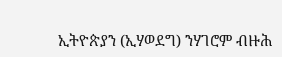ኢትዮጵያን (ኢሃወደግ) ንሃገሮም ብዙሕ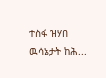ተስፋ ዝሃበ ዉሳኔታት ከሕ...